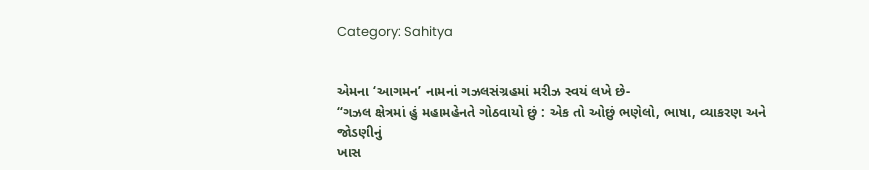Category: Sahitya


એમના ‘આગમન’ નામનાં ગઝલસંગ્રહમાં મરીઝ સ્વયં લખે છે-
“ગઝલ ક્ષેત્રમાં હું મહામહેનતે ગોઠવાયો છું : એક તો ઓછું ભણેલો, ભાષા, વ્યાકરણ અને જોડણીનું
ખાસ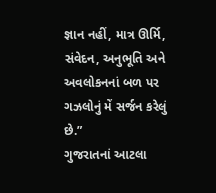જ્ઞાન નહીં, માત્ર ઊર્મિ, સંવેદન, અનુભૂતિ અને અવલોકનનાં બળ પર ગઝલોનું મેં સર્જન કરેલું છે.”
ગુજરાતનાં આટલા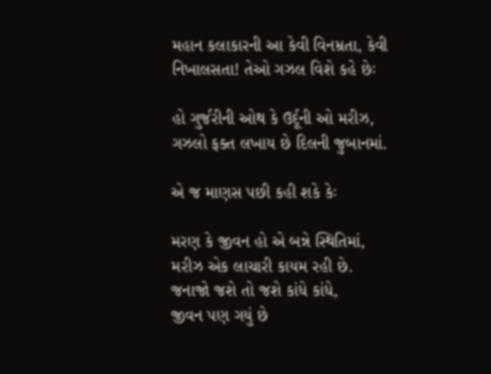મહાન કલાકારની આ કેવી વિનમ્રતા, કેવી નિખાલસતા! તેઓ ગઝલ વિશે કહે છેઃ

હો ગુર્જરીની ઓથ કે ઉર્દૂની ઓ મરીઝ,
ગઝલો ફક્ત લખાય છે દિલની જુબાનમાં.

એ જ માણસ પછી કહી શકે કેઃ

મરણ કે જીવન હો એ બન્ને સ્થિતિમાં,
મરીઝ એક લાચારી કાયમ રહી છે.
જનાજો જશે તો જશે કાંધે કાંધે,
જીવન પણ ગયું છે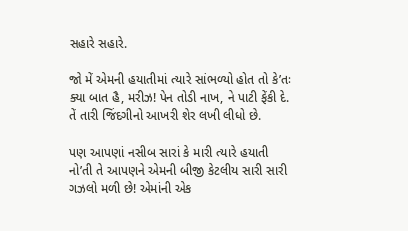સહારે સહારે.

જો મેં એમની હયાતીમાં ત્યારે સાંભળ્યો હોત તો કે’તઃ
ક્યા બાત હૈ, મરીઝ! પેન તોડી નાખ, ને પાટી ફેંકી દે. તેં તારી જિંદગીનો આખરી શેર લખી લીધો છે.

પણ આપણાં નસીબ સારાં કે મારી ત્યારે હયાતી નો’તી તે આપણને એમની બીજી કેટલીય સારી સારી
ગઝલો મળી છે! એમાંની એક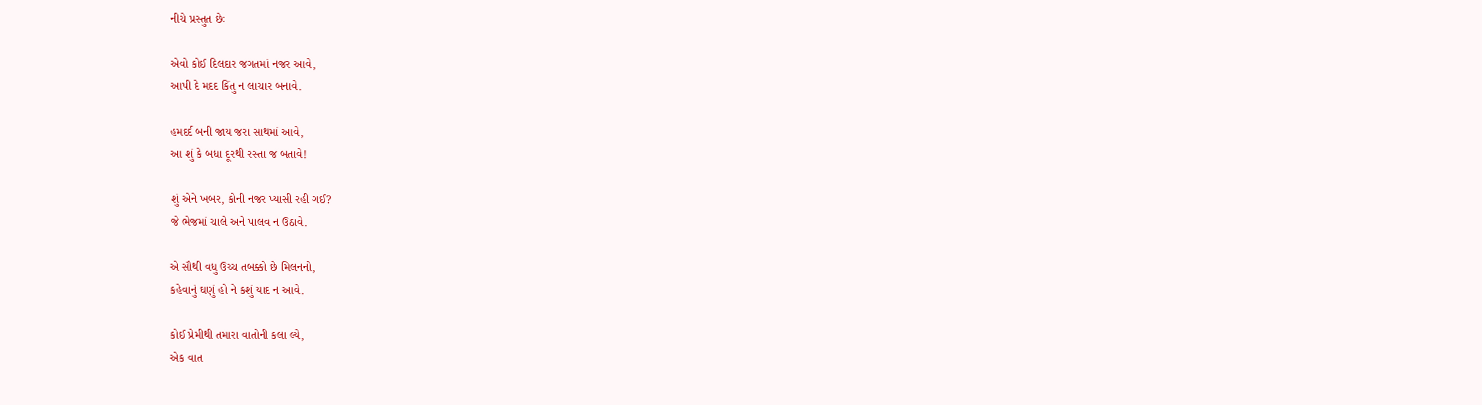નીચે પ્રસ્તુત છેઃ

એવો કોઈ દિલદાર જગતમાં નજર આવે,
આપી દે મદદ કિંતુ ન લાચાર બનાવે.

હમદર્દ બની જાય જરા સાથમાં આવે,
આ શું કે બધા દૂરથી રસ્તા જ બતાવે!

શું એને ખબર, કોની નજર પ્યાસી રહી ગઈ?
જે ભેજમાં ચાલે અને પાલવ ન ઉઠાવે.

એ સૌથી વધુ ઉચ્ચ તબક્કો છે મિલનનો,
કહેવાનું ઘણું હો ને કશું યાદ ન આવે.

કોઈ પ્રેમીથી તમારા વાતોની કલા લ્યે,
એક વાત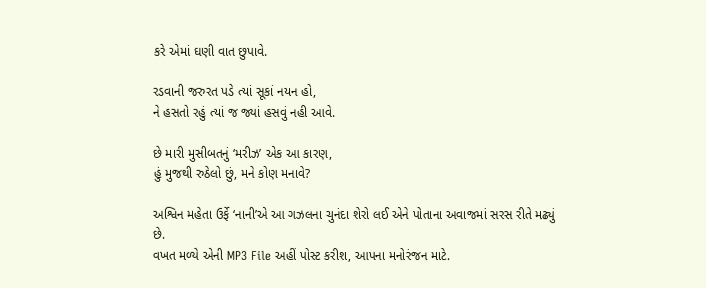કરે એમાં ઘણી વાત છુપાવે.

રડવાની જરુરત પડે ત્યાં સૂકાં નયન હો,
ને હસતો રહું ત્યાં જ જ્યાં હસવું નહી આવે.

છે મારી મુસીબતનું ‘મરીઝ’ એક આ કારણ,
હું મુજથી રુઠેલો છું, મને કોણ મનાવે?

અશ્વિન મહેતા ઉર્ફે ‘નાની’એ આ ગઝલના ચુનંદા શેરો લઈ એને પોતાના અવાજમાં સરસ રીતે મઢ્યું છે.
વખત મળ્યે એની MP3 File અહીં પોસ્ટ કરીશ, આપના મનોરંજન માટે.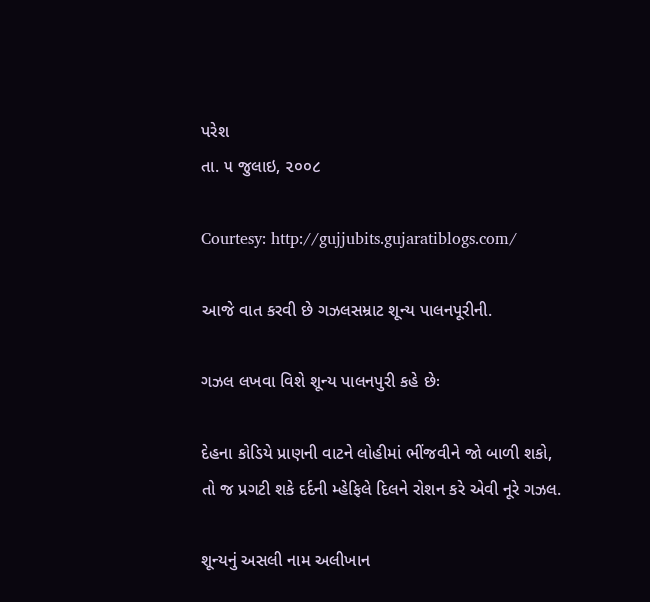પરેશ
તા. ૫ જુલાઇ, ૨૦૦૮

Courtesy: http://gujjubits.gujaratiblogs.com/

આજે વાત કરવી છે ગઝલસમ્રાટ શૂન્ય પાલનપૂરીની.

ગઝલ લખવા વિશે શૂન્ય પાલનપુરી કહે છેઃ

દેહના કોડિયે પ્રાણની વાટને લોહીમાં ભીંજવીને જો બાળી શકો,
તો જ પ્રગટી શકે દર્દની મ્હેફિલે દિલને રોશન કરે એવી નૂરે ગઝલ.

શૂન્યનું અસલી નામ અલીખાન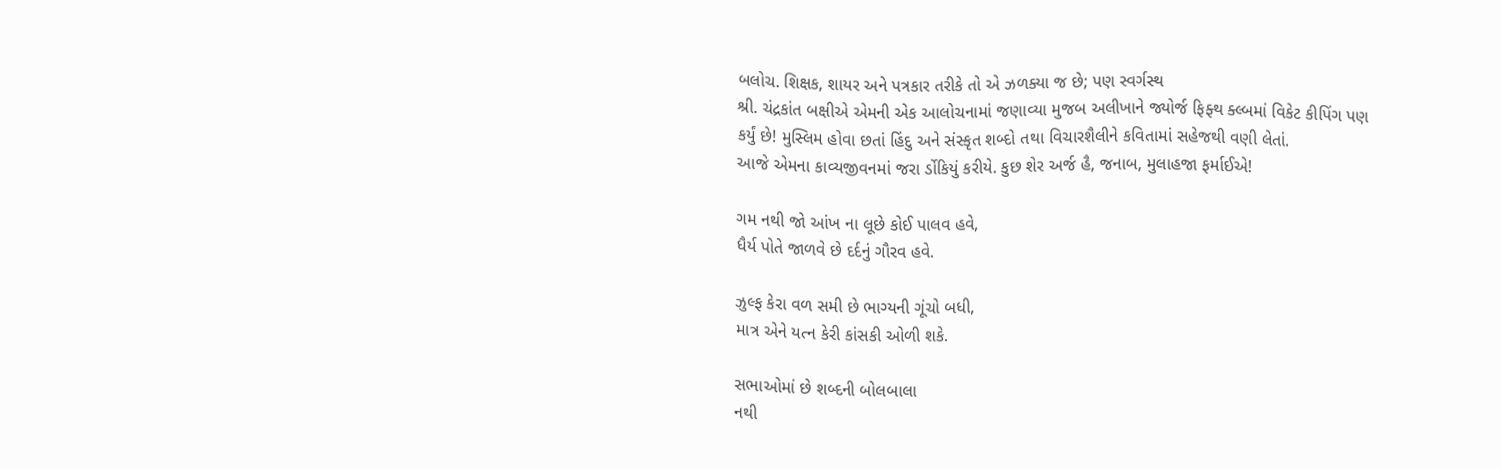બલોચ. શિક્ષક, શાયર અને પત્રકાર તરીકે તો એ ઝળક્યા જ છે; પણ સ્વર્ગસ્થ
શ્રી. ચંદ્રકાંત બક્ષીએ એમની એક આલોચનામાં જણાવ્યા મુજબ અલીખાને જ્યોર્જ ફિફ્થ ક્લ્બમાં વિકેટ કીપિંગ પણ
કર્યું છે! મુસ્લિમ હોવા છતાં હિંદુ અને સંસ્કૃત શબ્દો તથા વિચારશૈલીને કવિતામાં સહેજથી વણી લેતાં.
આજે એમના કાવ્યજીવનમાં જરા ર્ડોકિયું કરીયે. કુછ શેર અર્જ હૈ, જનાબ, મુલાહજા ફર્માઈએ!

ગમ નથી જો આંખ ના લૂછે કોઈ પાલવ હવે,
ધૈર્ય પોતે જાળવે છે દર્દનું ગૌરવ હવે.

ઝુલ્ફ કેરા વળ સમી છે ભાગ્યની ગૂંચો બધી,
માત્ર એને યત્ન કેરી કાંસકી ઓળી શકે.

સભાઓમાં છે શબ્દની બોલબાલા
નથી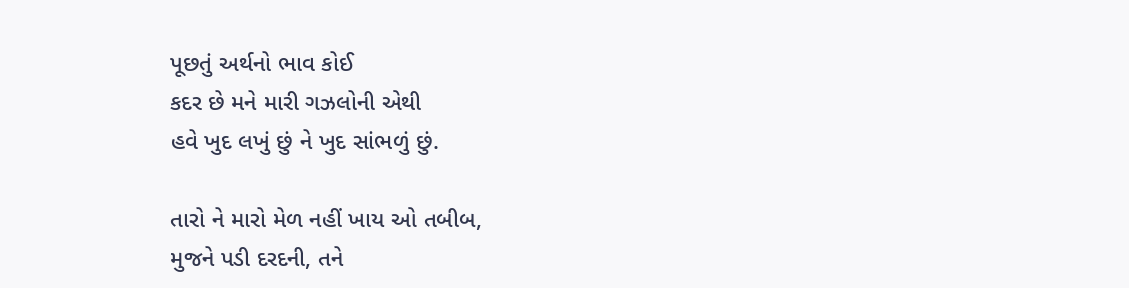પૂછતું અર્થનો ભાવ કોઈ
કદર છે મને મારી ગઝલોની એથી
હવે ખુદ લખું છું ને ખુદ સાંભળું છું.

તારો ને મારો મેળ નહીં ખાય ઓ તબીબ,
મુજને પડી દરદની, તને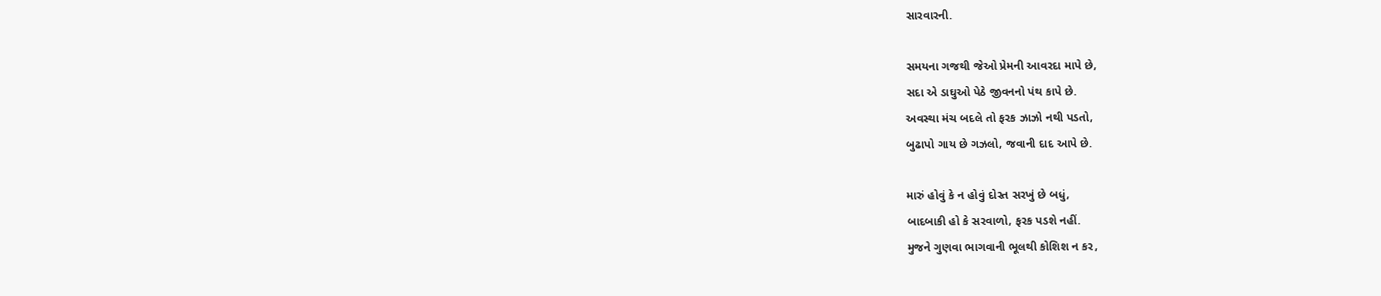સારવારની.

સમયના ગજથી જેઓ પ્રેમની આવરદા માપે છે,
સદા એ ડાઘુઓ પેઠે જીવનનો પંથ કાપે છે.
અવસ્થા મંચ બદલે તો ફરક ઝાઝો નથી પડતો,
બુઢાપો ગાય છે ગઝલો, જવાની દાદ આપે છે.

મારું હોવું કે ન હોવું દોસ્ત સરખું છે બધું,
બાદબાકી હો કે સરવાળો, ફરક પડશે નહીં.
મુજને ગુણવા ભાગવાની ભૂલથી કોશિશ ન કર,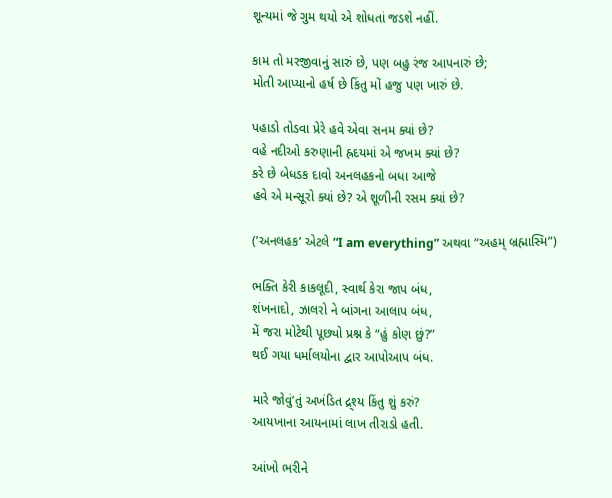શૂન્યમાં જે ગુમ થયો એ શોધતાં જડશે નહીં.

કામ તો મરજીવાનું સારું છે, પણ બહુ રંજ આપનારું છે;
મોતી આપ્યાનો હર્ષ છે કિંતુ મોં હજુ પણ ખારું છે.

પહાડો તોડવા પ્રેરે હવે એવા સનમ ક્યાં છે?
વહે નદીઓ કરુણાની હ્રદયમાં એ જખમ ક્યાં છે?
કરે છે બેધડક દાવો અનલહકનો બધા આજે
હવે એ મન્સૂરો ક્યાં છે? એ શૂળીની રસમ ક્યાં છે?

(’અનલહક’ એટલે “I am everything” અથવા “અહમ્ બ્રહ્માસ્મિ”)

ભક્તિ કેરી કાકલૂદી, સ્વાર્થ કેરા જાપ બંધ,
શંખનાદો, ઝાલરો ને બાંગના આલાપ બંધ,
મેં જરા મોટેથી પૂછ્યો પ્રશ્ન કે “હું કોણ છું?”
થઈ ગયા ધર્માલયોના દ્વાર આપોઆપ બંધ.

મારે જોવું’તું અખંડિત દ્ર્શ્ય કિંતુ શું કરું?
આયખાના આયનામાં લાખ તીરાડો હતી.

આંખો ભરીને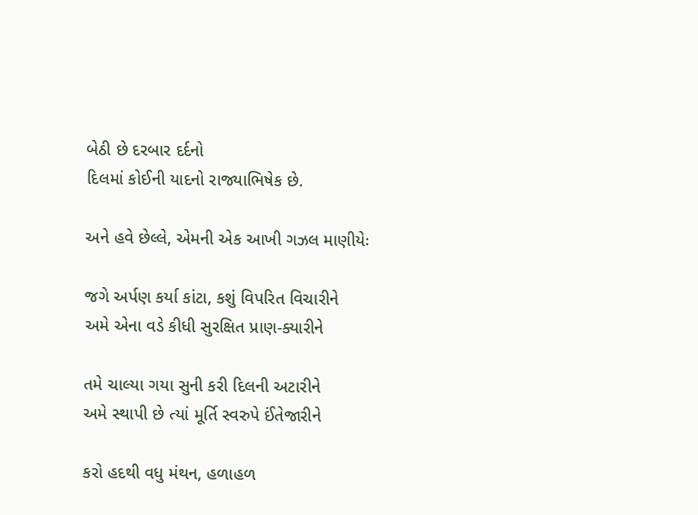બેઠી છે દરબાર દર્દનો
દિલમાં કોઈની યાદનો રાજ્યાભિષેક છે.

અને હવે છેલ્લે, એમની એક આખી ગઝલ માણીયેઃ

જગે અર્પણ કર્યા કાંટા, કશું વિપરિત વિચારીને
અમે એના વડે કીધી સુરક્ષિત પ્રાણ-ક્યારીને

તમે ચાલ્યા ગયા સુની કરી દિલની અટારીને
અમે સ્થાપી છે ત્યાં મૂર્તિ સ્વરુપે ઈંતેજારીને

કરો હદથી વધુ મંથન, હળાહળ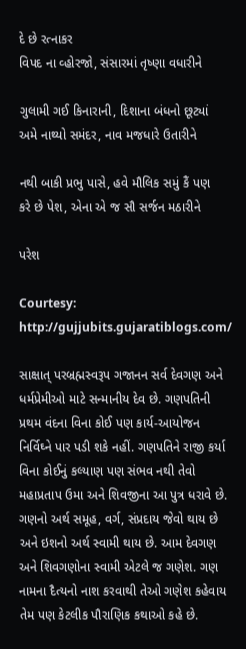દે છે રત્નાકર
વિપદ ના વ્હોરજો, સંસારમાં તૃષ્ણા વધારીને

ગુલામી ગઈ કિનારાની, દિશાના બંધનો છૂટ્યાં
અમે નાથ્યો સમંદર, નાવ મજધારે ઉતારીને

નથી બાકી પ્રભુ પાસે, હવે મૌલિક સમું કૈં પણ
કરે છે પેશ, એના એ જ સૌ સર્જન મઠારીને

પરેશ

Courtesy: http://gujjubits.gujaratiblogs.com/

સાક્ષાત્ પરબ્રહ્મસ્વરૂપ ગજાનન સર્વ દેવગણ અને ધર્મપ્રેમીઓ માટે સન્માનીય દેવ છે. ગણપતિની પ્રથમ વંદના વિના કોઈ પણ કાર્ય-આયોજન નિર્વિઘ્ને પાર પડી શકે નહીં. ગણપતિને રાજી કર્યા વિના કોઈનું કલ્યાણ પણ સંભવ નથી તેવો મહાપ્રતાપ ઉમા અને શિવજીના આ પુત્ર ધરાવે છે. ગણનો અર્થ સમૂહ, વર્ગ, સંપ્રદાય જેવો થાય છે અને ઇશનો અર્થ સ્વામી થાય છે. આમ દેવગણ અને શિવગણોના સ્વામી એટલે જ ગણેશ. ગણ નામના દૈત્યનો નાશ કરવાથી તેઓ ગણેશ કહેવાય તેમ પણ કેટલીક પૌરાણિક કથાઓ કહે છે.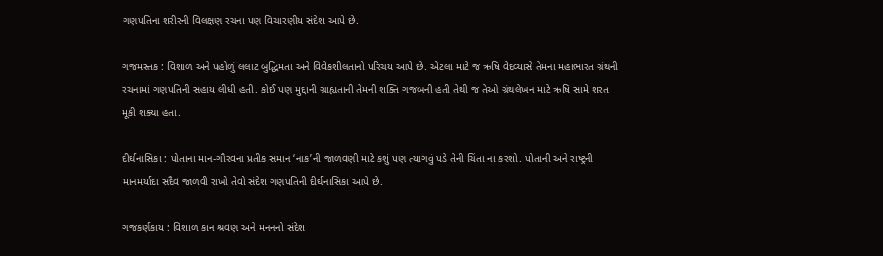ગણપતિના શરીરની વિલક્ષણ રચના પણ વિચારણીય સંદેશ આપે છે.

ગજમસ્તક : વિશાળ અને પહોળું લલાટ બુદ્ધિમતા અને વિવેકશીલતાનો પરિચય આપે છે. એટલા માટે જ ઋષિ વેદવ્યાસે તેમના મહાભારત ગ્રંથની રચનામાં ગણપતિની સહાય લીધી હતી. કોઈ પણ મુદ્દાની ગ્રાહ્યતાની તેમની શક્તિ ગજબની હતી તેથી જ તેઓ ગ્રંથલેખન માટે ઋષિ સામે શરત મૂકી શક્યા હતા.

દીર્ઘનાસિકા : પોતાના માન-ગૌરવના પ્રતીક સમાન ‘નાક’ની જાળવણી માટે કશું પણ ત્યાગવું પડે તેની ચિંતા ના કરશો. પોતાની અને રાષ્ટ્રની માનમર્યાદા સદૈવ જાળવી રાખો તેવો સંદેશ ગણપતિની દીર્ઘનાસિકા આપે છે.

ગજકર્ણકાય : વિશાળ કાન શ્રવણ અને મનનનો સંદેશ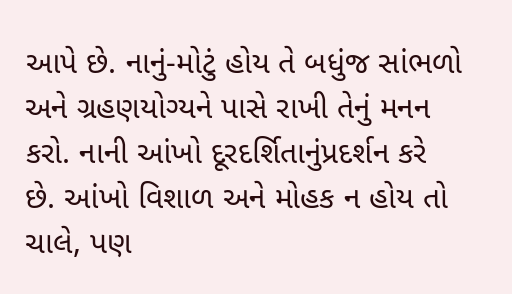આપે છે. નાનું-મોટું હોય તે બધુંજ સાંભળો અને ગ્રહણયોગ્યને પાસે રાખી તેનું મનન કરો. નાની આંખો દૂરદર્શિતાનુંપ્રદર્શન કરે છે. આંખો વિશાળ અને મોહક ન હોય તો ચાલે, પણ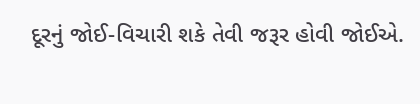દૂરનું જોઈ-વિચારી શકે તેવી જરૂર હોવી જોઈએ.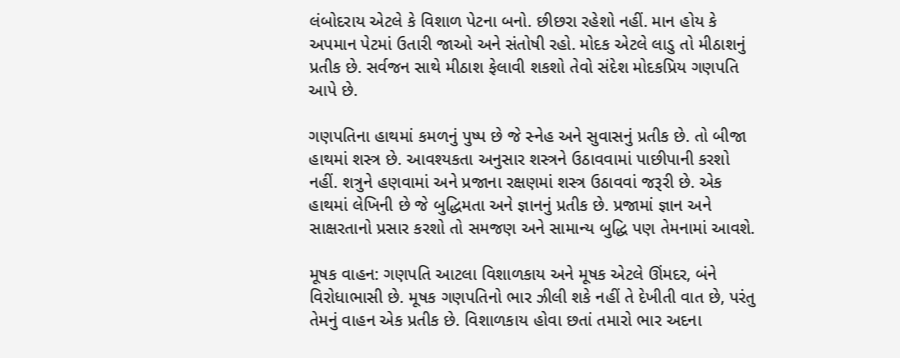લંબોદરાય એટલે કે વિશાળ પેટના બનો. છીછરા રહેશો નહીં. માન હોય કે અપમાન પેટમાં ઉતારી જાઓ અને સંતોષી રહો. મોદક એટલે લાડુ તો મીઠાશનું પ્રતીક છે. સર્વજન સાથે મીઠાશ ફેલાવી શકશો તેવો સંદેશ મોદકપ્રિય ગણપતિ આપે છે.

ગણપતિના હાથમાં કમળનું પુષ્પ છે જે સ્નેહ અને સુવાસનું પ્રતીક છે. તો બીજા હાથમાં શસ્ત્ર છે. આવશ્યકતા અનુસાર શસ્ત્રને ઉઠાવવામાં પાછીપાની કરશો નહીં. શત્રુને હણવામાં અને પ્રજાના રક્ષણમાં શસ્ત્ર ઉઠાવવાં જરૂરી છે. એક હાથમાં લેખિની છે જે બુદ્ધિમતા અને જ્ઞાનનું પ્રતીક છે. પ્રજામાં જ્ઞાન અને સાક્ષરતાનો પ્રસાર કરશો તો સમજણ અને સામાન્ય બુદ્ધિ પણ તેમનામાં આવશે.

મૂષક વાહન: ગણપતિ આટલા વિશાળકાય અને મૂષક એટલે ઊંમદર, બંને વિરોધાભાસી છે. મૂષક ગણપતિનો ભાર ઝીલી શકે નહીં તે દેખીતી વાત છે, પરંતુ તેમનું વાહન એક પ્રતીક છે. વિશાળકાય હોવા છતાં તમારો ભાર અદના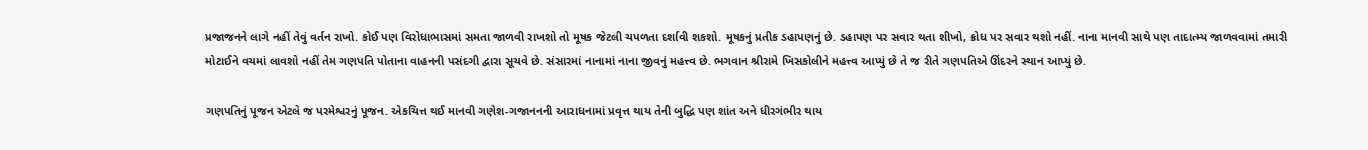પ્રજાજનને લાગે નહીં તેવું વર્તન રાખો. કોઈ પણ વિરોધાભાસમાં સમતા જાળવી રાખશો તો મૂષક જેટલી ચપળતા દર્શાવી શકશો. મૂષકનું પ્રતીક ડહાપણનું છે. ડહાપણ પર સવાર થતા શીખો, ક્રોધ પર સવાર થશો નહીં. નાના માનવી સાથે પણ તાદાત્મ્ય જાળવવામાં તમારી મોટાઈને વચમાં લાવશો નહીં તેમ ગણપતિ પોતાના વાહનની પસંદગી દ્વારા સૂચવે છે. સંસારમાં નાનામાં નાના જીવનું મહત્ત્વ છે. ભગવાન શ્રીરામે ખિસકોલીને મહત્ત્વ આપ્યું છે તે જ રીતે ગણપતિએ ઊંદરને સ્થાન આપ્યું છે.

ગણપતિનું પૂજન એટલે જ પરમેશ્વરનું પૂજન. એકચિત્ત થઈ માનવી ગણેશ-ગજાનનની આરાધનામાં પ્રવૃત્ત થાય તેની બુદ્ધિ પણ શાંત અને ધીરગંભીર થાય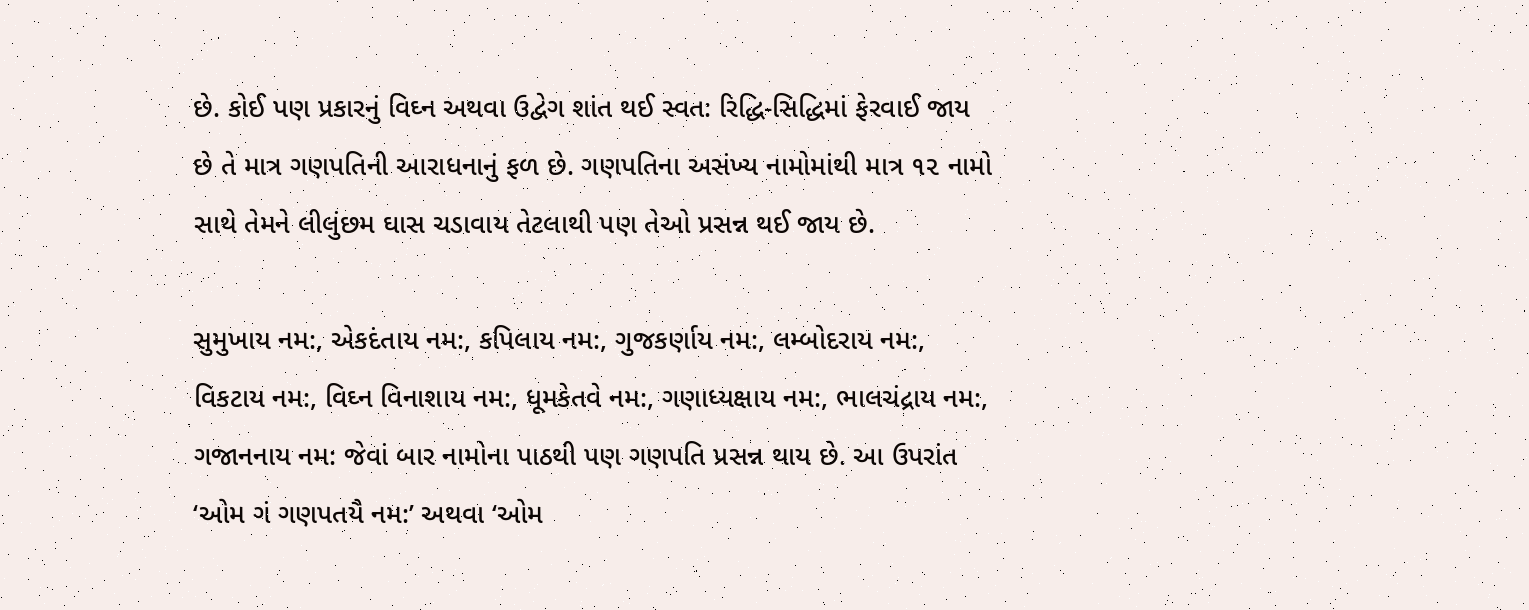છે. કોઈ પણ પ્રકારનું વિઘ્ન અથવા ઉદ્વેગ શાંત થઈ સ્વત: રિદ્ધિ-સિદ્ધિમાં ફેરવાઈ જાય છે તે માત્ર ગણપતિની આરાધનાનું ફળ છે. ગણપતિના અસંખ્ય નામોમાંથી માત્ર ૧૨ નામો સાથે તેમને લીલુંછમ ઘાસ ચડાવાય તેટલાથી પણ તેઓ પ્રસન્ન થઈ જાય છે.

સુમુખાય નમ:, એકદંતાય નમ:, કપિલાય નમ:, ગુજકર્ણાય નમ:, લમ્બોદરાય નમ:, વિકટાય નમ:, વિઘ્ન વિનાશાય નમ:, ધૂમકેતવે નમ:, ગણાધ્યક્ષાય નમ:, ભાલચંદ્રાય નમ:, ગજાનનાય નમ: જેવાં બાર નામોના પાઠથી પણ ગણપતિ પ્રસન્ન થાય છે. આ ઉપરાંત ‘ઓમ ગં ગણપતયૈ નમ:’ અથવા ‘ઓમ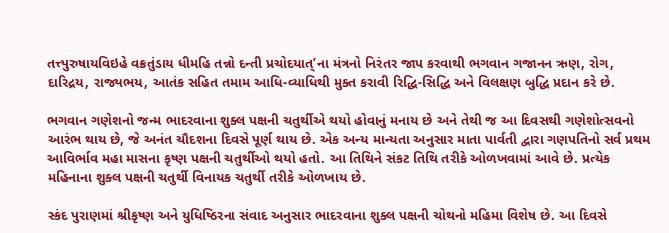તત્ત્પુરુષાયવિઇહે વક્રતુંડાય ધીમહિ તન્નો દન્તી પ્રચોદયાત્’ના મંત્રનો નિરંતર જાપ કરવાથી ભગવાન ગજાનન ઋણ, રોગ, દારિદ્રય, રાજ્યભય, આતંક સહિત તમામ આધિ-વ્યાધિથી મુક્ત કરાવી રિદ્ધિ-સિદ્ધિ અને વિલક્ષણ બુદ્ધિ પ્રદાન કરે છે.

ભગવાન ગણેશનો જન્મ ભાદરવાના શુક્લ પક્ષની ચતુર્થીએ થયો હોવાનું મનાય છે અને તેથી જ આ દિવસથી ગણેશોત્સવનો આરંભ થાય છે, જે અનંત ચૌદશના દિવસે પૂર્ણ થાય છે. એક અન્ય માન્યતા અનુસાર માતા પાર્વતી દ્વારા ગણપતિનો સર્વ પ્રથમ આવિર્ભાવ મહા માસના કૃષ્ણ પક્ષની ચતુર્થીઓ થયો હતો. આ તિથિને સંકટ તિથિ તરીકે ઓળખવામાં આવે છે. પ્રત્યેક મહિનાના શુક્લ પક્ષની ચતુર્થી વિનાયક ચતુર્થી તરીકે ઓળખાય છે.

સ્કંદ પુરાણમાં શ્રીકૃષ્ણ અને યુધિષ્ઠિરના સંવાદ અનુસાર ભાદરવાના શુક્લ પક્ષની ચોથનો મહિમા વિશેષ છે. આ દિવસે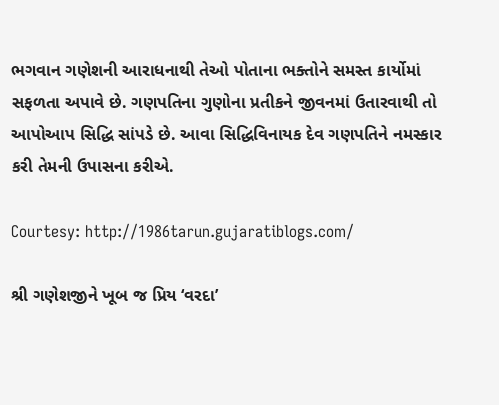ભગવાન ગણેશની આરાધનાથી તેઓ પોતાના ભક્તોને સમસ્ત કાર્યોમાં સફળતા અપાવે છે. ગણપતિના ગુણોના પ્રતીકને જીવનમાં ઉતારવાથી તો આપોઆપ સિદ્ધિ સાંપડે છે. આવા સિદ્ધિવિનાયક દેવ ગણપતિને નમસ્કાર કરી તેમની ઉપાસના કરીએ.

Courtesy: http://1986tarun.gujaratiblogs.com/

શ્રી ગણેશજીને ખૂબ જ પ્રિય ‘વરદા’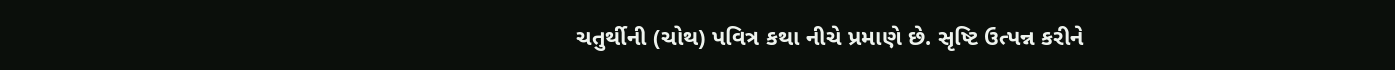ચતુર્થીની (ચોથ) પવિત્ર કથા નીચે પ્રમાણે છે. સૃષ્ટિ ઉત્પન્ન કરીને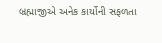બ્રહ્માજીએ અનેક કાર્યોની સફળતા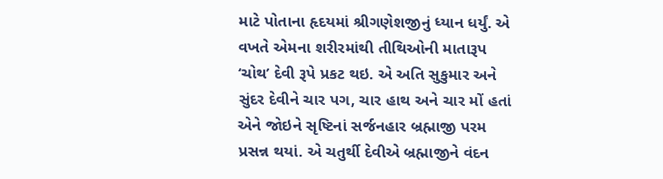માટે પોતાના હૃદયમાં શ્રીગણેશજીનું ધ્યાન ધર્યું. એ વખતે એમના શરીરમાંથી તીથિઓની માતારૂપ ‘ચોથ’ દેવી રૂપે પ્રકટ થઇ. એ અતિ સુકુમાર અને સુંદર દેવીને ચાર પગ, ચાર હાથ અને ચાર મોં હતાં એને જોઇને સૃષ્ટિનાં સર્જનહાર બ્રહ્માજી પરમ પ્રસન્ન થયાં. એ ચતુર્થી દેવીએ બ્રહ્માજીને વંદન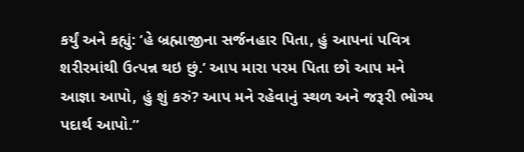કર્યું અને કહ્યું: ‘હે બ્રહ્માજીના સર્જનહાર પિતા, હું આપનાં પવિત્ર શરીરમાંથી ઉત્પન્ન થઇ છું.’ આપ મારા પરમ પિતા છો આપ મને આજ્ઞા આપો, હું શું કરું? આપ મને રહેવાનું સ્થળ અને જરૂરી ભોગ્ય પદાર્થ આપો.”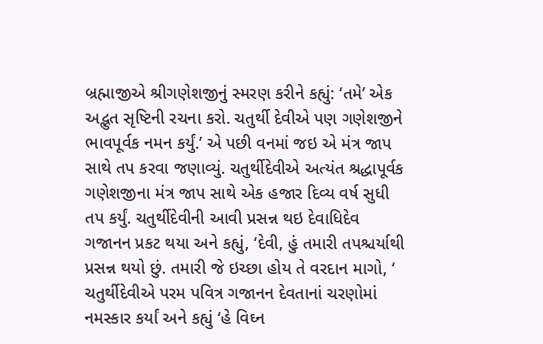બ્રહ્માજીએ શ્રીગણેશજીનું સ્મરણ કરીને કહ્યું: ‘તમે’ એક અદ્ભુત સૃષ્ટિની રચના કરો. ચતુર્થી દેવીએ પણ ગણેશજીને ભાવપૂર્વક નમન કર્યું.’ એ પછી વનમાં જઇ એ મંત્ર જાપ સાથે તપ કરવા જણાવ્યું. ચતુર્થીદેવીએ અત્યંત શ્રદ્ધાપૂર્વક ગણેશજીના મંત્ર જાપ સાથે એક હજાર દિવ્ય વર્ષ સુધી તપ કર્યું. ચતુર્થીદેવીની આવી પ્રસન્ન થઇ દેવાધિદેવ ગજાનન પ્રકટ થયા અને કહ્યું, ‘દેવી, હું તમારી તપશ્ચર્યાથી પ્રસન્ન થયો છું. તમારી જે ઇચ્છા હોય તે વરદાન માગો, ‘ ચતુર્થીદેવીએ પરમ પવિત્ર ગજાનન દેવતાનાં ચરણોમાં નમસ્કાર કર્યાં અને કહ્યું ‘હે વિઘ્ન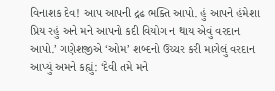વિનાશક દેવ! આપ આપની દ્રઢ ભક્તિ આપો. હું આપને હંમેશા પ્રિય રહું અને મને આપનો કદી વિયોગ ન થાય એવું વરદાન આપો.’ ગણેશજીએ ‘ઓમ’ શબ્દનો ઉચ્ચર કરી માગેલું વરદાન આપ્યું અમને કહ્યું: ‘દેવી તમે મને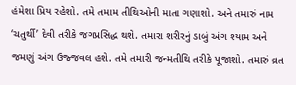હંમેશા પ્રિય રહેશો. તમે તમામ તીથિઓની માતા ગણાશો. અને તમારું નામ ‘ચતુર્થી’ દેવી તરીકે જગપ્રસિદ્ધ થશે. તમારા શરીરનું ડાબું અંગ શ્યામ અને જમણું અંગ ઉજ્જવલ હશે. તમે તમારી જન્મતીથિ તરીકે પૂજાશો. તમારું વ્રત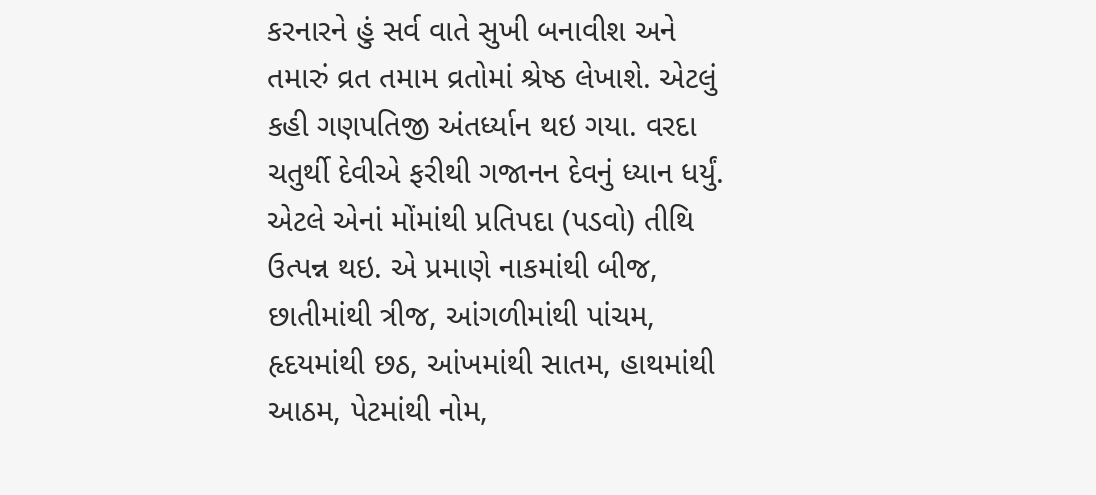કરનારને હું સર્વ વાતે સુખી બનાવીશ અને તમારું વ્રત તમામ વ્રતોમાં શ્રેષ્ઠ લેખાશે. એટલું કહી ગણપતિજી અંતર્ધ્યાન થઇ ગયા. વરદા ચતુર્થી દેવીએ ફરીથી ગજાનન દેવનું ધ્યાન ધર્યું. એટલે એનાં મોંમાંથી પ્રતિપદા (પડવો) તીથિ ઉત્પન્ન થઇ. એ પ્રમાણે નાકમાંથી બીજ, છાતીમાંથી ત્રીજ, આંગળીમાંથી પાંચમ, હૃદયમાંથી છઠ, આંખમાંથી સાતમ, હાથમાંથી આઠમ, પેટમાંથી નોમ,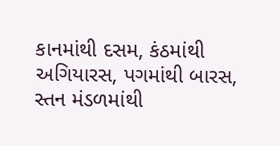કાનમાંથી દસમ, કંઠમાંથી અગિયારસ, પગમાંથી બારસ, સ્તન મંડળમાંથી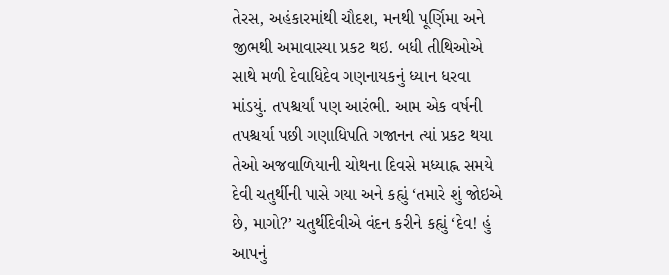તેરસ, અહંકારમાંથી ચૌદશ, મનથી પૂર્ણિમા અને જીભથી અમાવાસ્યા પ્રકટ થઇ. બધી તીથિઓએ સાથે મળી દેવાધિદેવ ગણનાયકનું ધ્યાન ધરવા માંડયું. તપશ્ચર્યાં પણ આરંભી. આમ એક વર્ષની તપશ્ચર્યા પછી ગણાધિપતિ ગજાનન ત્યાં પ્રકટ થયા તેઓ અજવાળિયાની ચોથના દિવસે મધ્યાહ્ન સમયે દેવી ચતુર્થીની પાસે ગયા અને કહ્યું ‘તમારે શું જોઇએ છે, માગો?’ ચતુર્થીદેવીએ વંદન કરીને કહ્યું ‘દેવ! હું આપનું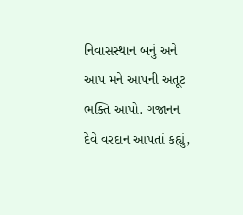નિવાસસ્થાન બનું અને આપ મને આપની અતૂટ ભક્તિ આપો. ગજાનન દેવે વરદાન આપતાં કહ્યું,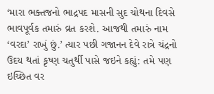‘મારા ભક્તજનો ભાદ્રપદ માસની સુદ ચોથના દિવસે ભાવપૂર્વક તમારું વ્રત કરશે. આજથી તમારું નામ ‘વરદા’ રાખું છું.’ ત્યાર પછી ગજાનન દેવે રાત્રે ચંદ્રનો ઉદય થતાં કૃષ્ણ ચતુર્થી પાસે જઇને કહ્યું: તમે પણ ઇચ્છિત વર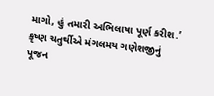માગો, હું તમારી અભિલાષા પૂર્ણ કરીશ.’ કૃષ્ણ ચતુર્થીએ મંગલમય ગણેશજીનું પૂજન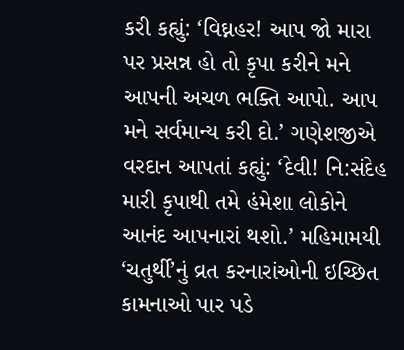કરી કહ્યું: ‘વિઘ્નહર! આપ જો મારા પર પ્રસન્ન હો તો કૃપા કરીને મને આપની અચળ ભક્તિ આપો. આપ મને સર્વમાન્ય કરી દો.’ ગણેશજીએ વરદાન આપતાં કહ્યું: ‘દેવી! નિ:સંદેહ મારી કૃપાથી તમે હંમેશા લોકોને આનંદ આપનારાં થશો.’ મહિમામયી ‘ચતુર્થી’નું વ્રત કરનારાંઓની ઇચ્છિત કામનાઓ પાર પડે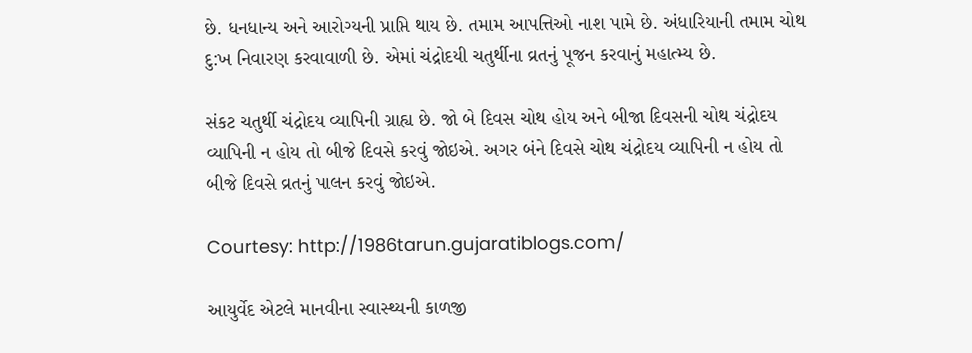છે. ધનધાન્ય અને આરોગ્યની પ્રાપ્તિ થાય છે. તમામ આપત્તિઓ નાશ પામે છે. અંધારિયાની તમામ ચોથ દુ:ખ નિવારણ કરવાવાળી છે. એમાં ચંદ્રોદયી ચતુર્થીના વ્રતનું પૂજન કરવાનું મહાત્મ્ય છે.

સંકટ ચતુર્થી ચંદ્રોદય વ્યાપિની ગ્રાહ્ય છે. જો બે દિવસ ચોથ હોય અને બીજા દિવસની ચોથ ચંદ્રોદય વ્યાપિની ન હોય તો બીજે દિવસે કરવું જોઇએ. અગર બંને દિવસે ચોથ ચંદ્રોદય વ્યાપિની ન હોય તો બીજે દિવસે વ્રતનું પાલન કરવું જોઇએ.

Courtesy: http://1986tarun.gujaratiblogs.com/

આયુર્વેદ એટલે માનવીના સ્વાસ્થ્યની કાળજી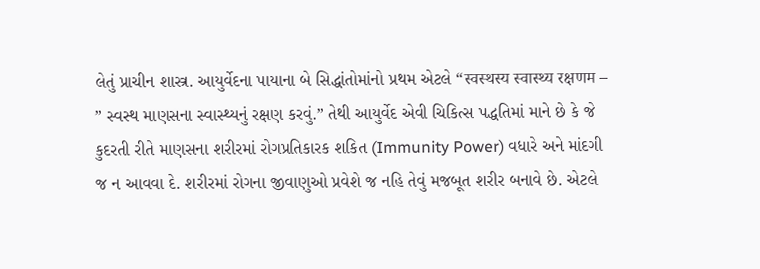લેતું પ્રાચીન શાસ્ત્ર. આયુર્વેદના પાયાના બે સિદ્ધાંતોમાંનો પ્રથમ એટલે “स्वस्थस्य स्वास्थ्य रक्षणम – ” સ્વસ્થ માણસના સ્વાસ્થ્યનું રક્ષણ કરવું.” તેથી આયુર્વેદ એવી ચિકિત્સ પદ્ધતિમાં માને છે કે જે કુદરતી રીતે માણસના શરીરમાં રોગપ્રતિકારક શકિત (Immunity Power) વધારે અને માંદગી જ ન આવવા દે. શરીરમાં રોગના જીવાણુઓ પ્રવેશે જ નહિ તેવું મજબૂત શરીર બનાવે છે. એટલે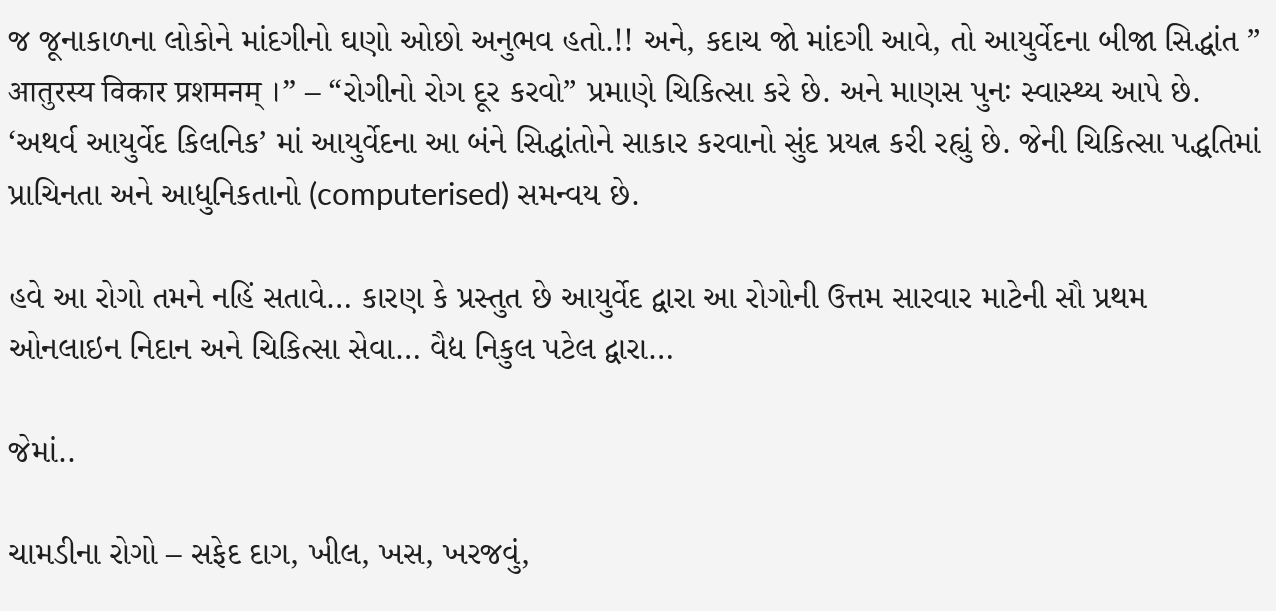જ જૂનાકાળના લોકોને માંદગીનો ઘણો ઓછો અનુભવ હતો.!! અને, કદાચ જો માંદગી આવે, તો આયુર્વેદના બીજા સિદ્ધાંત ” आतुरस्य विकार प्रशमनम् ।” – “રોગીનો રોગ દૂર કરવો” પ્રમાણે ચિકિત્સા કરે છે. અને માણસ પુનઃ સ્વાસ્થ્ય આપે છે. ‘અથર્વ આયુર્વેદ કિલનિક’ માં આયુર્વેદના આ બંને સિદ્ધાંતોને સાકાર કરવાનો સુંદ પ્રયત્ન કરી રહ્યું છે. જેની ચિકિત્સા પદ્ધતિમાં પ્રાચિનતા અને આધુનિકતાનો (computerised) સમન્વય છે.

હવે આ રોગો તમને નહિં સતાવે… કારણ કે પ્રસ્તુત છે આયુર્વેદ દ્વારા આ રોગોની ઉત્તમ સારવાર માટેની સૌ પ્રથમ ઓનલાઇન નિદાન અને ચિકિત્સા સેવા… વૈદ્ય નિકુલ પટેલ દ્વારા…

જેમાં..

ચામડીના રોગો – સફેદ દાગ, ખીલ, ખસ, ખરજવું,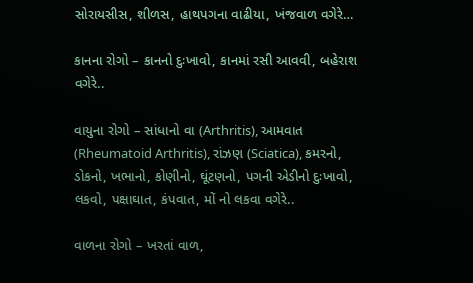સોરાયસીસ, શીળસ, હાથપગના વાઢીયા, ખંજવાળ વગેરે…

કાનના રોગો – કાનનો દુઃખાવો, કાનમાં રસી આવવી, બહેરાશ વગેરે..

વાયુના રોગો – સાંધાનો વા (Arthritis), આમવાત (Rheumatoid Arthritis), રાંઝણ (Sciatica), કમરનો, ડોકનો, ખભાનો, કોણીનો, ઘૂંટણનો, પગની એડીનો દુઃખાવો, લકવો, પક્ષાઘાત, કંપવાત, મોં નો લકવા વગેરે..

વાળના રોગો – ખરતાં વાળ,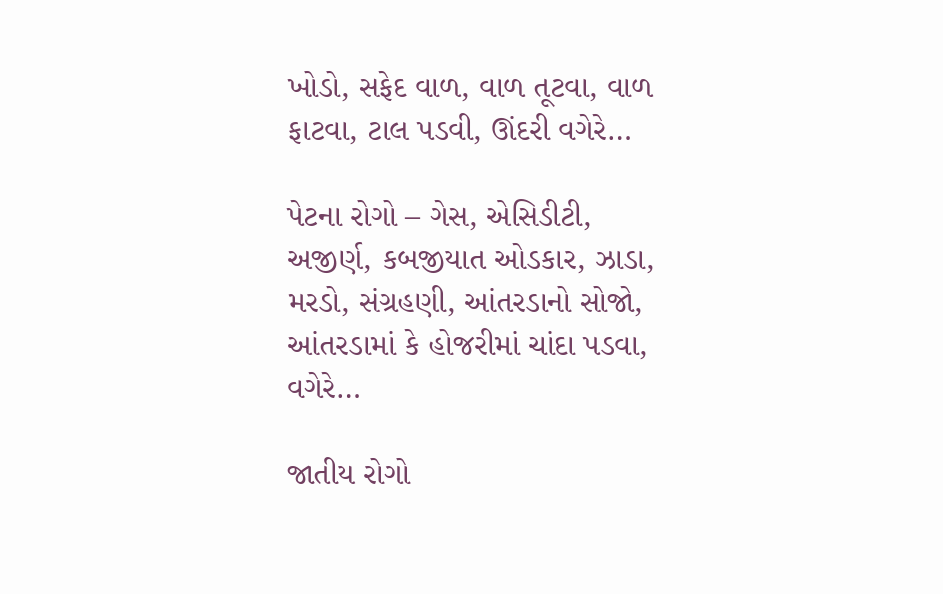ખોડો, સફેદ વાળ, વાળ તૂટવા, વાળ ફાટવા, ટાલ પડવી, ઊંદરી વગેરે…

પેટના રોગો – ગેસ, એસિડીટી, અજીર્ણ, કબજીયાત ઓડકાર, ઝાડા, મરડો, સંગ્રહણી, આંતરડાનો સોજો, આંતરડામાં કે હોજરીમાં ચાંદા પડવા, વગેરે…

જાતીય રોગો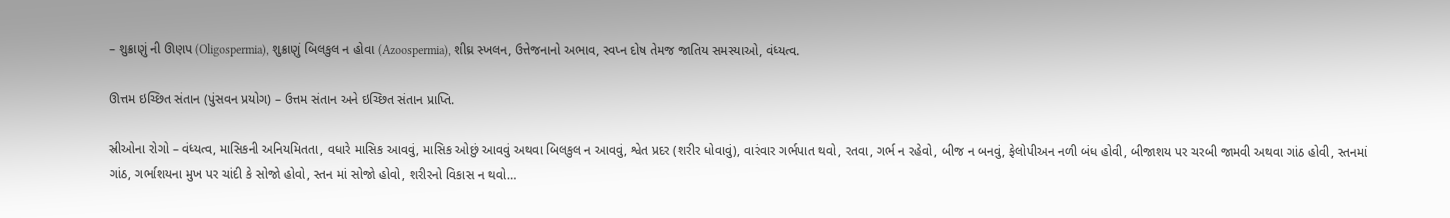– શુક્રાણું ની ઊણપ (Oligospermia), શુક્રાણું બિલકુલ ન હોવા (Azoospermia), શીઘ્ર સ્ખલન, ઉત્તેજનાનો અભાવ, સ્વપ્ન દોષ તેમજ જાતિય સમસ્યાઓ, વંધ્યત્વ.

ઊત્તમ ઇચ્છિત સંતાન (પુંસવન પ્રયોગ) – ઉત્તમ સંતાન અને ઇચ્છિત સંતાન પ્રાપ્તિ.

સ્રીઓના રોગો – વંધ્યત્વ, માસિકની અનિયમિતતા, વધારે માસિક આવવું, માસિક ઓછું આવવું અથવા બિલકુલ ન આવવું, શ્વેત પ્રદર (શરીર ધોવાવું), વારંવાર ગર્ભપાત થવો, રતવા, ગર્ભ ન રહેવો, બીજ ન બનવું, ફેલોપીઅન નળી બંધ હોવી, બીજાશય પર ચરબી જામવી અથવા ગાંઠ હોવી, સ્તનમાં ગાંઠ, ગર્ભાશયના મુખ પર ચાંદી કે સોજો હોવો, સ્તન માં સોજો હોવો, શરીરનો વિકાસ ન થવો…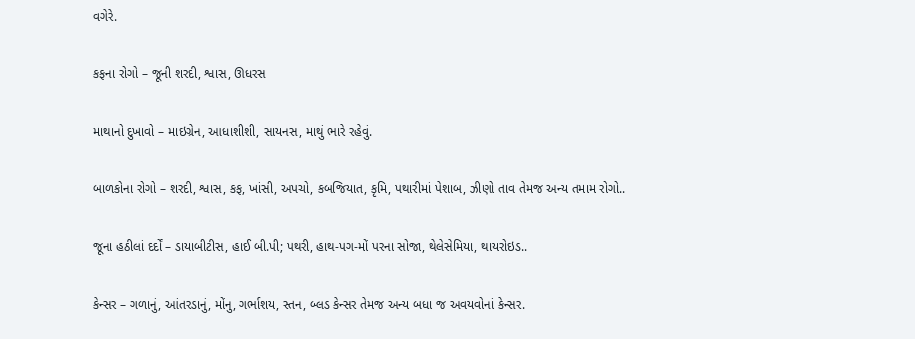વગેરે.

કફના રોગો – જૂની શરદી, શ્વાસ, ઊધરસ

માથાનો દુખાવો – માઇગ્રેન, આધાશીશી, સાયનસ, માથું ભારે રહેવું.

બાળકોના રોગો – શરદી, શ્વાસ, કફ, ખાંસી, અપચો, કબજિયાત, કૃમિ, પથારીમાં પેશાબ, ઝીણો તાવ તેમજ અન્ય તમામ રોગો..

જૂના હઠીલાં દર્દોં – ડાયાબીટીસ, હાઈ બી.પી; પથરી, હાથ-પગ-મોં પરના સોજા, થેલેસેમિયા, થાયરોઇડ..

કેન્સર – ગળાનું, આંતરડાનું, મોંનુ, ગર્ભાશય, સ્તન, બ્લડ કેન્સર તેમજ અન્ય બધા જ અવયવોનાં કેન્સર.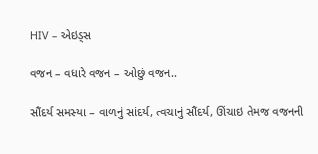HIV – એઇડ્સ

વજન – વધારે વજન – ઓછું વજન..

સૌંદર્ય સમસ્યા – વાળનું સાંદર્ય, ત્વચાનું સૌંદર્ય, ઊંચાઇ તેમજ વજનની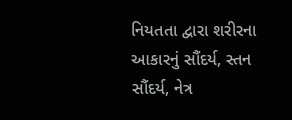નિયતતા દ્વારા શરીરના આકારનું સૌંદર્ય, સ્તન સૌંદર્ય, નેત્ર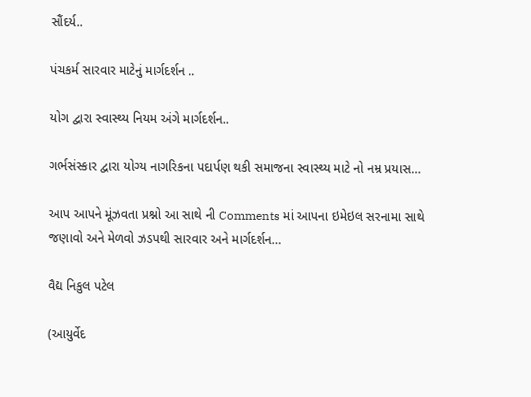સૌંદર્ય..

પંચકર્મ સારવાર માટેનું માર્ગદર્શન ..

યોગ દ્વારા સ્વાસ્થ્ય નિયમ અંગે માર્ગદર્શન..

ગર્ભસંસ્કાર દ્વારા યોગ્ય નાગરિકના પદાર્પણ થકી સમાજના સ્વાસ્થ્ય માટે નો નમ્ર પ્રયાસ…

આપ આપને મૂંઝવતા પ્રશ્નો આ સાથે ની Comments માં આપના ઇમેઇલ સરનામા સાથે જણાવો અને મેળવો ઝડપથી સારવાર અને માર્ગદર્શન…

વૈદ્ય નિકુલ પટેલ

(આયુર્વેદ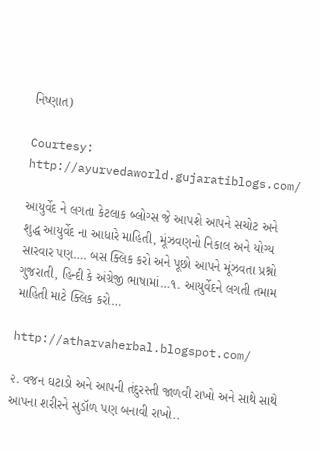નિષ્ણાત)

Courtesy: http://ayurvedaworld.gujaratiblogs.com/

આયુર્વેદ ને લગતા કેટલાક બ્લોગ્સ જે આપશે આપને સચોટ અને શુદ્ધ આયુર્વેદ ના આધારે માહિતી, મૂંઝવણનો નિકાલ અને યોગ્ય સારવાર પણ…. બસ ક્લિક કરો અને પૂછો આપને મૂંઝવતા પ્રશ્નો ગુજરાતી, હિન્દી કે અંગ્રેજી ભાષામાં…૧. આયુર્વેદને લગતી તમામ માહિતી માટે ક્લિક કરો…

http://atharvaherbal.blogspot.com/

૨. વજન ઘટાડો અને આપની તંદુરસ્તી જાળવી રાખો અને સાથે સાથે આપના શરીરને સુડૉળ પણ બનાવી રાખો..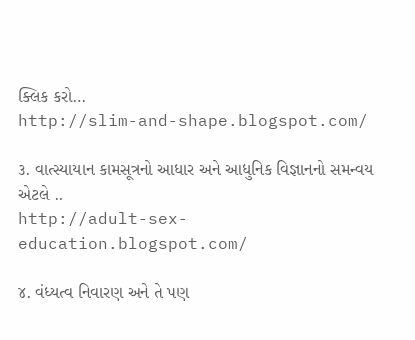ક્લિક કરો…
http://slim-and-shape.blogspot.com/

૩. વાત્સ્યાયાન કામસૂત્રનો આધાર અને આધુનિક વિજ્ઞાનનો સમન્વય એટલે ..
http://adult-sex-education.blogspot.com/

૪. વંધ્યત્વ નિવારણ અને તે પણ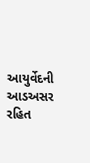આયુર્વેદની આડઅસર રહિત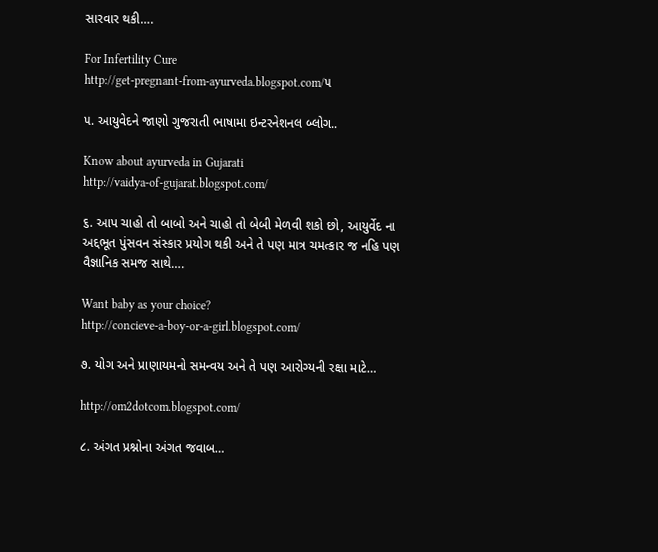સારવાર થકી….

For Infertility Cure
http://get-pregnant-from-ayurveda.blogspot.com/૫

૫. આયુવેદને જાણો ગુજરાતી ભાષામા ઇન્ટરનેશનલ બ્લોગ..

Know about ayurveda in Gujarati
http://vaidya-of-gujarat.blogspot.com/

૬. આપ ચાહો તો બાબો અને ચાહો તો બેબી મેળવી શકો છો, આયુર્વેદ ના અદ્દભૂત પુંસવન સંસ્કાર પ્રયોગ થકી અને તે પણ માત્ર ચમત્કાર જ નહિ પણ વૈજ્ઞાનિક સમજ સાથે….

Want baby as your choice?
http://concieve-a-boy-or-a-girl.blogspot.com/

૭. યોગ અને પ્રાણાયમનો સમન્વય અને તે પણ આરોગ્યની રક્ષા માટે…

http://om2dotcom.blogspot.com/

૮. અંગત પ્રશ્નોના અંગત જવાબ…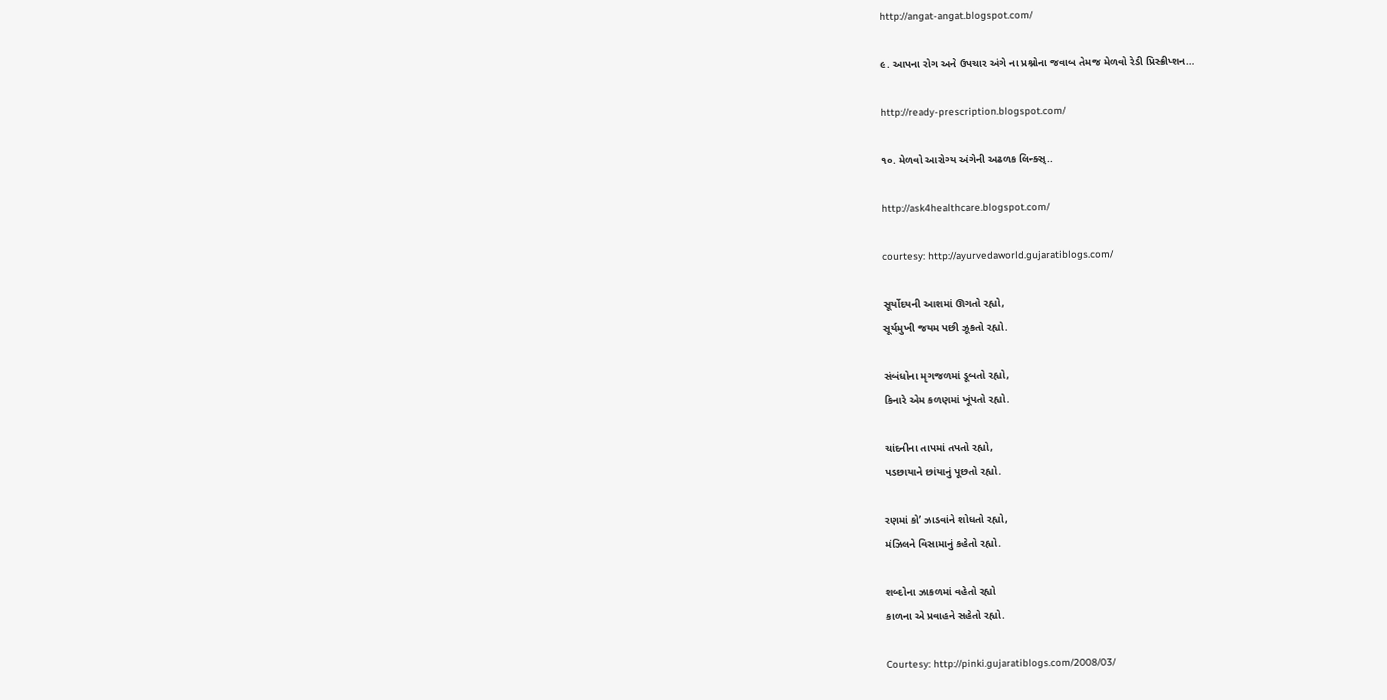http://angat-angat.blogspot.com/

૯. આપના રોગ અને ઉપચાર અંગે ના પ્રશ્નોના જવાબ તેમજ મેળવો રેડી પ્રિસ્ક્રીપ્શન…

http://ready-prescription.blogspot.com/

૧૦. મેળવો આરોગ્ય અંગેની અઢળક લિન્ક્સ્..

http://ask4healthcare.blogspot.com/

courtesy: http://ayurvedaworld.gujaratiblogs.com/

સૂર્યોદયની આશમાં ઊગતો રહ્યો,
સૂર્યમુખી જયમ પછી ઝૂકતો રહ્યો.

સંબંધોના મૃગજળમાં ડૂબતો રહ્યો,
કિનારે એમ કળણમાં ખૂંપતો રહ્યો.

ચાંદનીના તાપમાં તપતો રહ્યો,
પડછાયાને છાંયાનું પૂછતો રહ્યો.

રણમાં કો’ ઝાડવાંને શોધતો રહ્યો,
મંઝિલને વિસામાનું કહેતો રહ્યો.

શબ્દોના ઝાકળમાં વહેતો રહ્યો
કાળના એ પ્રવાહને સહેતો રહ્યો.

Courtesy: http://pinki.gujaratiblogs.com/2008/03/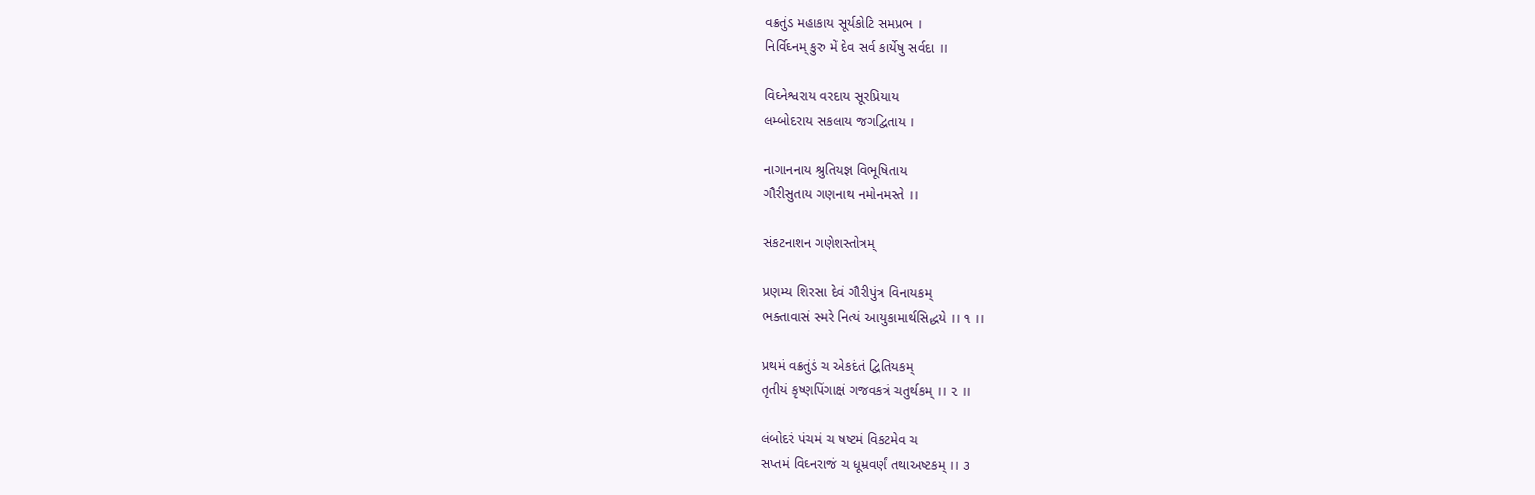વક્રતુંડ મહાકાય સૂર્યકોટિ સમપ્રભ ।
નિર્વિઘ્નમ્ કુરુ મેં દેવ સર્વ કાર્યેષુ સર્વદા ।।

વિઘ્નેશ્વરાય વરદાય સૂરપ્રિયાય
લમ્બોદરાય સકલાય જગદ્વિતાય ।

નાગાનનાય શ્રુતિયજ્ઞ વિભૂષિતાય
ગૌરીસુતાય ગણનાથ નમોનમસ્તે ।।

સંકટનાશન ગણેશસ્તોત્રમ્

પ્રણમ્ય શિરસા દેવં ગૌરીપુંત્ર વિનાયકમ્
ભક્તાવાસં સ્મરે નિત્યં આયુકામાર્થસિદ્ધયે ।। ૧ ।।

પ્રથમં વક્રતુંડં ચ એકદંતં દ્વિતિયકમ્
તૃતીયં કૃષ્ણપિંગાક્ષં ગજવકત્રં ચતુર્થકમ્ ।। ૨ ।।

લંબોદરં પંચમં ચ ષષ્ટમં વિકટમેવ ચ
સપ્તમં વિઘ્નરાજં ચ ધૂમ્રવર્ણં તથાઅષ્ટકમ્ ।। ૩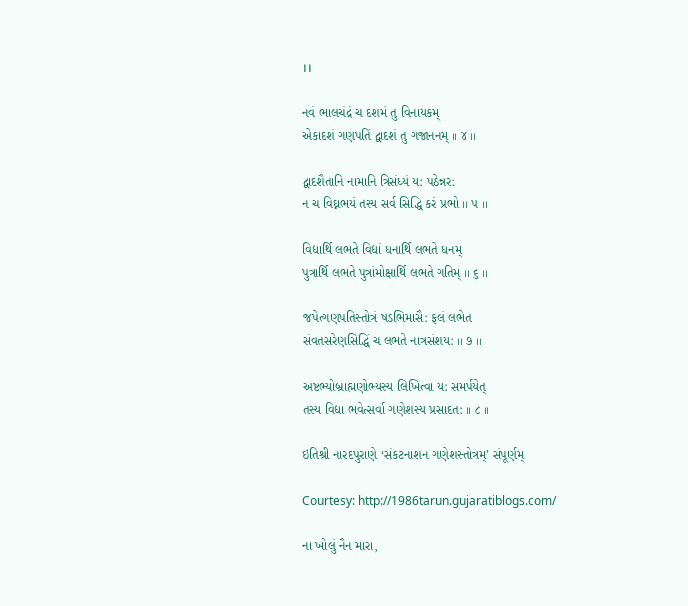।।

નવં ભાલચંદ્રં ચ દશમં તુ વિનાયકમ્
એકાદશં ગણપતિં દ્વાદશં તુ ગજાનનમ્ ।। ૪ ।।

દ્વાદશૈતાનિ નામાનિ ત્રિસંધ્યં ય: પઠેન્નર:
ન ચ વિઘ્નભયં તસ્ય સર્વ સિદ્ધિ કરં પ્રભો ।। ૫ ।।

વિદ્યાર્થિ લભતે વિદ્યાં ધનાર્થિ લભતે ધનમ્
પુત્રાર્થિ લભતે પુત્રાંમોક્ષાર્થિ લભતે ગતિમ્ ।। ૬ ।।

જપેત્ગણપતિસ્તોત્રં ષડભિમાસૈ: ફલં લભેત
સંવતસરેણસિદ્ધિં ચ લભતે નાત્રસંશય: ।। ૭ ।।

અષ્ટભ્યોબ્રાહ્મણોભ્યસ્ય લિખિત્વા ય: સમર્પયેત્
તસ્ય વિદ્યા ભવેત્સર્વા ગણેશસ્ય પ્રસાદત: ।। ૮ ।।

ઇતિશ્રી નારદપુરાણે ‘સંકટનાશન ગણેશસ્તોત્રમ્’ સંપૂર્ણમ્

Courtesy: http://1986tarun.gujaratiblogs.com/

ના ખોલું નૈન મારા,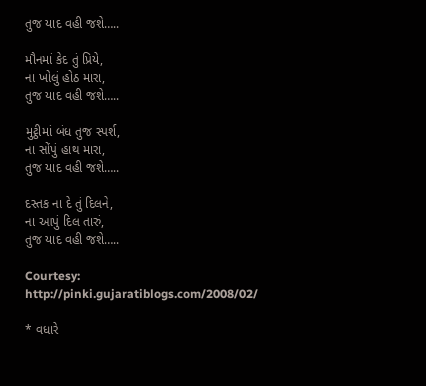તુજ યાદ વહી જશે…..

મૌનમાં કેદ તું પ્રિયે,
ના ખોલું હોઠ મારા,
તુજ યાદ વહી જશે…..

મુટ્ઠીમાં બંધ તુજ સ્પર્શ,
ના સોંપું હાથ મારા,
તુજ યાદ વહી જશે…..

દસ્તક ના દે તું દિલને,
ના આપું દિલ તારું,
તુજ યાદ વહી જશે…..

Courtesy: http://pinki.gujaratiblogs.com/2008/02/

* વધારે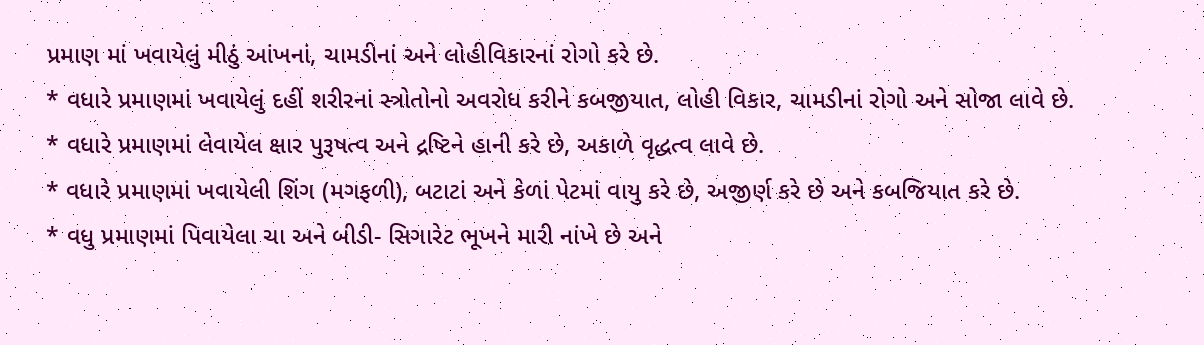પ્રમાણ માં ખવાયેલું મીઠું આંખનાં, ચામડીનાં અને લોહીવિકારનાં રોગો કરે છે.
* વધારે પ્રમાણમાં ખવાયેલું દહીં શરીરનાં સ્ત્રોતોનો અવરોધ કરીને કબજીયાત, લોહી વિકાર, ચામડીનાં રોગો અને સોજા લાવે છે.
* વધારે પ્રમાણમાં લેવાયેલ ક્ષાર પુરૂષત્વ અને દ્રષ્ટિને હાની કરે છે, અકાળે વૃદ્ધત્વ લાવે છે.
* વધારે પ્રમાણમાં ખવાયેલી શિંગ (મગફળી), બટાટાં અને કેળાં પેટમાં વાયુ કરે છે, અજીર્ણ કરે છે અને કબજિયાત કરે છે.
* વધુ પ્રમાણમાં પિવાયેલા ચા અને બીડી- સિગારેટ ભૂખને મારી નાંખે છે અને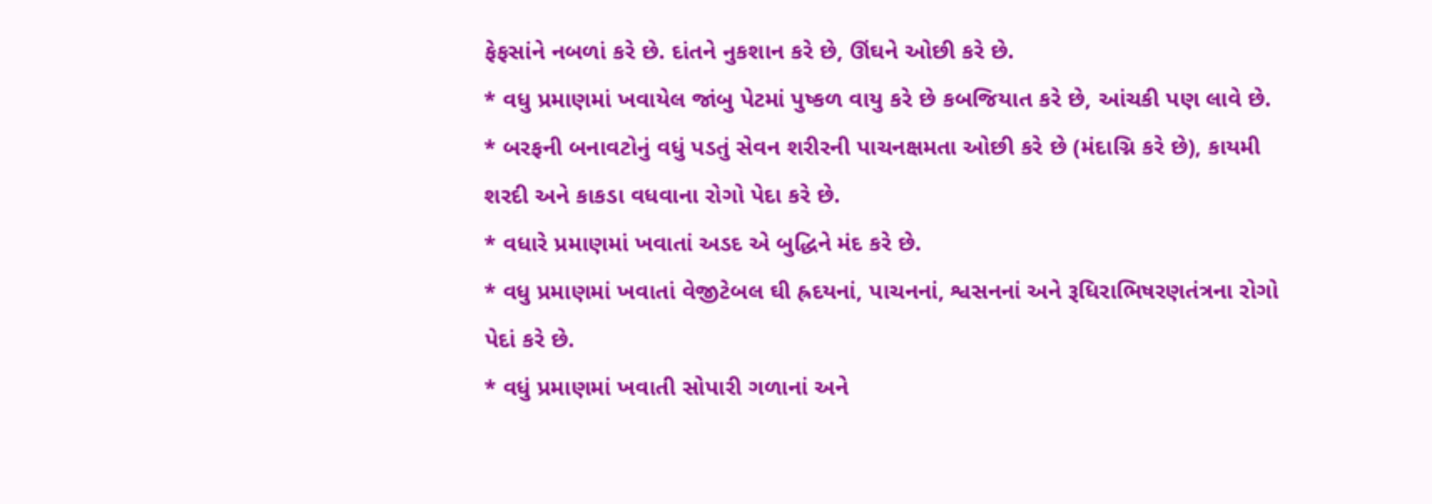ફેફસાંને નબળાં કરે છે. દાંતને નુકશાન કરે છે, ઊંઘને ઓછી કરે છે.
* વધુ પ્રમાણમાં ખવાયેલ જાંબુ પેટમાં પુષ્કળ વાયુ કરે છે કબજિયાત કરે છે, આંચકી પણ લાવે છે.
* બરફની બનાવટોનું વધું પડતું સેવન શરીરની પાચનક્ષમતા ઓછી કરે છે (મંદાગ્નિ કરે છે), કાયમી શરદી અને કાકડા વધવાના રોગો પેદા કરે છે.
* વધારે પ્રમાણમાં ખવાતાં અડદ એ બુદ્ધિને મંદ કરે છે.
* વધુ પ્રમાણમાં ખવાતાં વેજીટેબલ ઘી હ્રદયનાં, પાચનનાં, શ્વસનનાં અને રૂધિરાભિષરણતંત્રના રોગો પેદાં કરે છે.
* વધું પ્રમાણમાં ખવાતી સોપારી ગળાનાં અને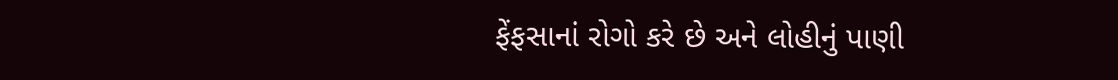ફેંફસાનાં રોગો કરે છે અને લોહીનું પાણી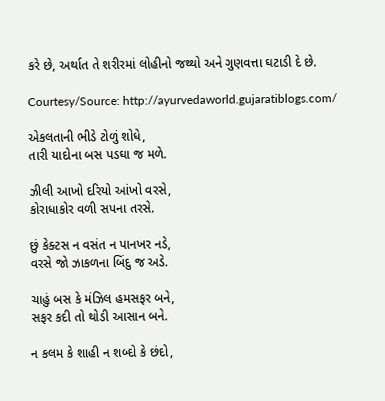કરે છે, અર્થાત તે શરીરમાં લોહીનો જથ્થો અને ગુણવત્તા ઘટાડી દે છે.

Courtesy/Source: http://ayurvedaworld.gujaratiblogs.com/

એકલતાની ભીડે ટોળું શોધે,
તારી યાદોના બસ પડઘા જ મળે.

ઝીલી આખો દરિયો આંખો વરસે,
કોરાધાકોર વળી સપના તરસે.

છું કેક્ટસ ન વસંત ન પાનખર નડે,
વરસે જો ઝાકળના બિંદુ જ અડે.

ચાહું બસ કે મંઝિલ હમસફર બને,
સફર કદી તો થોડી આસાન બને.

ન કલમ કે શાહી ન શબ્દો કે છંદો,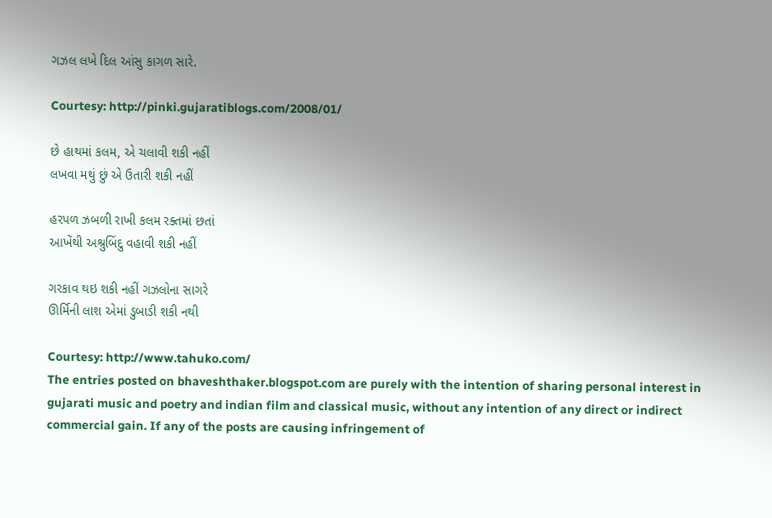ગઝલ લખે દિલ આંસુ કાગળ સારે.

Courtesy: http://pinki.gujaratiblogs.com/2008/01/

છે હાથમાં કલમ, એ ચલાવી શકી નહીં
લખવા મથું છું એ ઉતારી શકી નહીં

હરપળ ઝબળી રાખી કલમ રક્તમાં છતાં
આખેંથી અશ્રુબિંદુ વહાવી શકી નહીં

ગરકાવ થઇ શકી નહીં ગઝલોના સાગરે
ઊર્મિની લાશ એમાં ડુબાડી શકી નથી

Courtesy: http://www.tahuko.com/
The entries posted on bhaveshthaker.blogspot.com are purely with the intention of sharing personal interest in gujarati music and poetry and indian film and classical music, without any intention of any direct or indirect commercial gain. If any of the posts are causing infringement of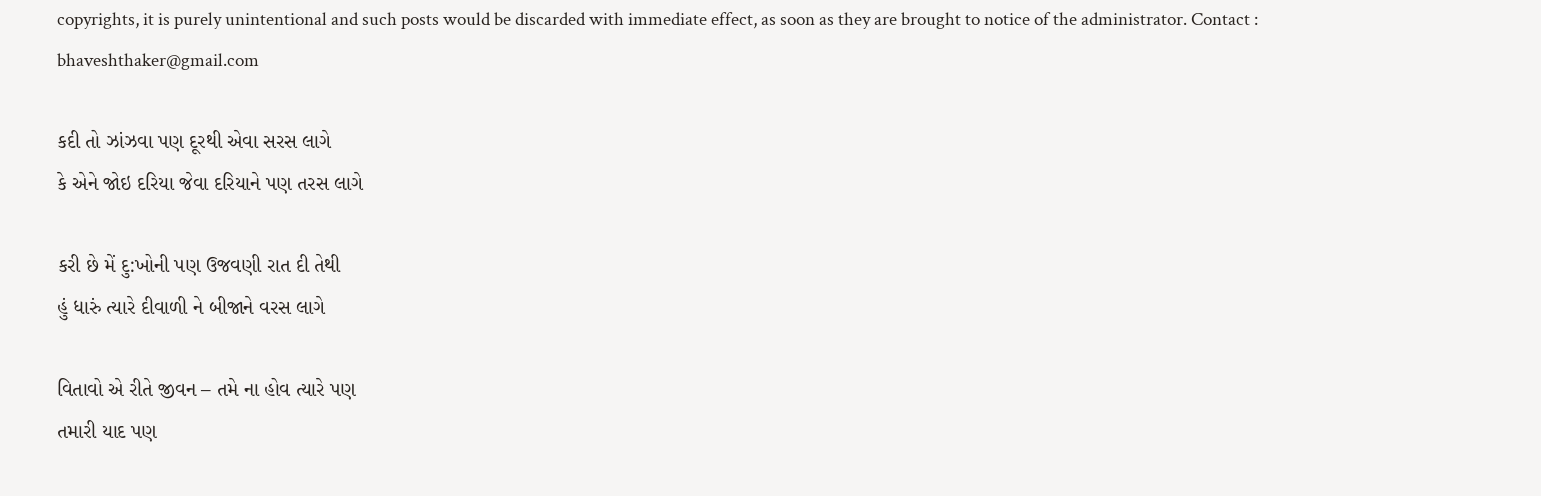copyrights, it is purely unintentional and such posts would be discarded with immediate effect, as soon as they are brought to notice of the administrator. Contact : bhaveshthaker@gmail.com

કદી તો ઝાંઝવા પણ દૂરથી એવા સરસ લાગે
કે એને જોઇ દરિયા જેવા દરિયાને પણ તરસ લાગે

કરી છે મેં દુ:ખોની પણ ઉજવણી રાત દી તેથી
હું ધારું ત્યારે દીવાળી ને બીજાને વરસ લાગે

વિતાવો એ રીતે જીવન – તમે ના હોવ ત્યારે પણ
તમારી યાદ પણ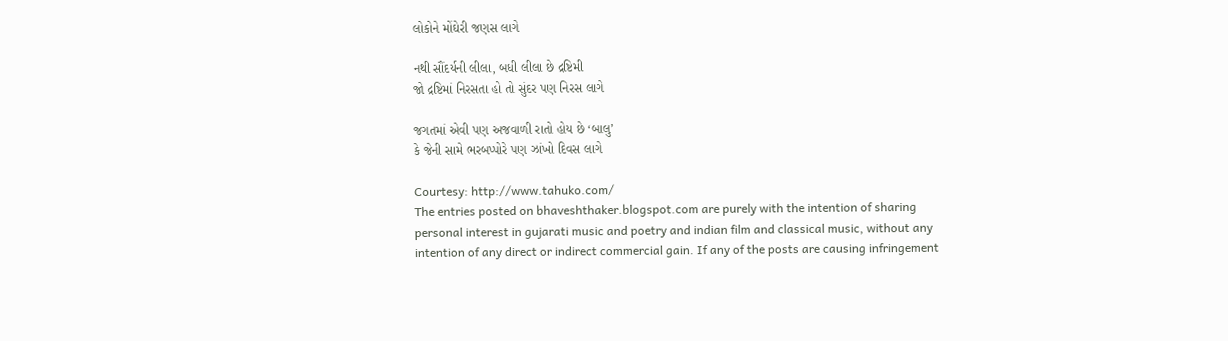લોકોને મોંઘેરી જણસ લાગે

નથી સૌંદર્યની લીલા, બધી લીલા છે દ્રષ્ટિમી
જો દ્રષ્ટિમાં નિરસતા હો તો સુંદર પણ નિરસ લાગે

જગતમાં એવી પણ અજવાળી રાતો હોય છે ‘બાલુ’
કે જેની સામે ભરબપ્પોરે પણ ઝાંખો દિવસ લાગે

Courtesy: http://www.tahuko.com/
The entries posted on bhaveshthaker.blogspot.com are purely with the intention of sharing personal interest in gujarati music and poetry and indian film and classical music, without any intention of any direct or indirect commercial gain. If any of the posts are causing infringement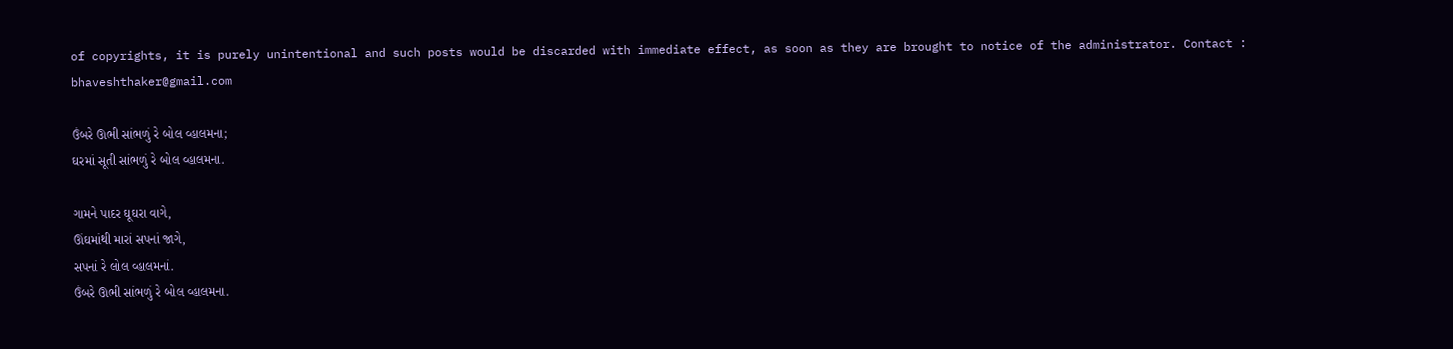of copyrights, it is purely unintentional and such posts would be discarded with immediate effect, as soon as they are brought to notice of the administrator. Contact : bhaveshthaker@gmail.com

ઉંબરે ઊભી સાંભળું રે બોલ વ્હાલમના;
ઘરમાં સૂતી સાંભળું રે બોલ વ્હાલમના.

ગામને પાદર ઘૂઘરા વાગે,
ઊંઘમાંથી મારાં સપનાં જાગે,
સપનાં રે લોલ વ્હાલમનાં.
ઉંબરે ઊભી સાંભળું રે બોલ વ્હાલમના.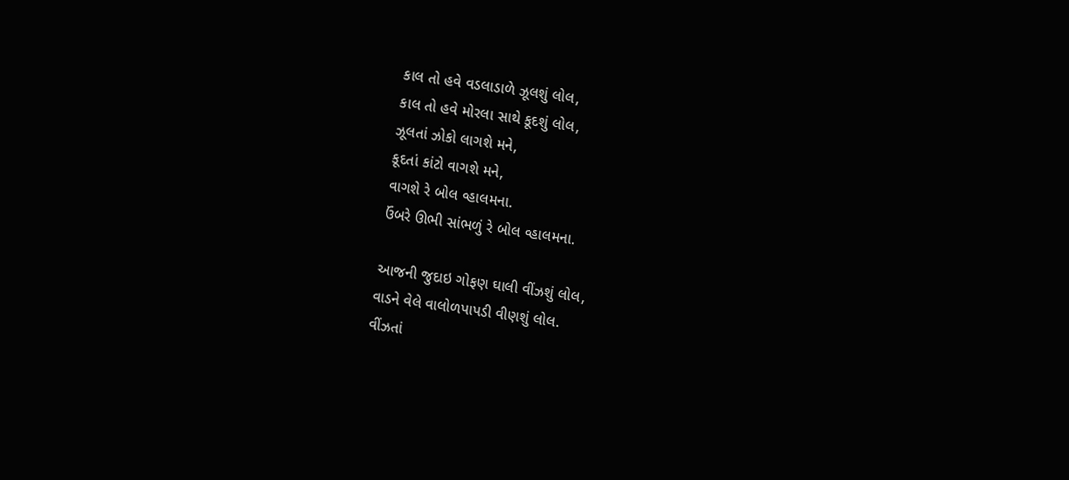કાલ તો હવે વડલાડાળે ઝૂલશું લોલ,
કાલ તો હવે મોરલા સાથે કૂદશું લોલ,
ઝૂલતાં ઝોકો લાગશે મને,
કૂદતાં કાંટો વાગશે મને,
વાગશે રે બોલ વ્હાલમના.
ઉંબરે ઊભી સાંભળું રે બોલ વ્હાલમના.

આજની જુદાઇ ગોફણ ઘાલી વીંઝશું લોલ,
વાડને વેલે વાલોળપાપડી વીણશું લોલ.
વીંઝતાં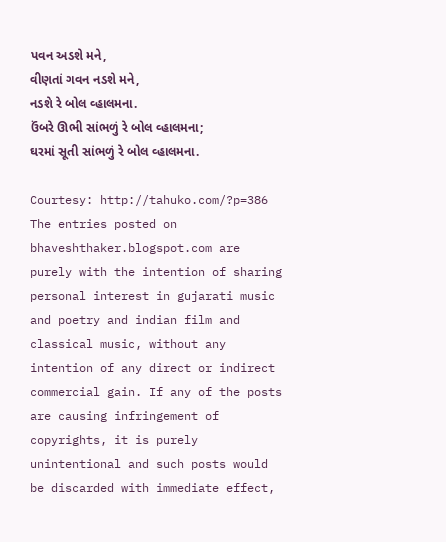પવન અડશે મને,
વીણતાં ગવન નડશે મને,
નડશે રે બોલ વ્હાલમના.
ઉંબરે ઊભી સાંભળું રે બોલ વ્હાલમના;
ઘરમાં સૂતી સાંભળું રે બોલ વ્હાલમના.

Courtesy: http://tahuko.com/?p=386
The entries posted on bhaveshthaker.blogspot.com are purely with the intention of sharing personal interest in gujarati music and poetry and indian film and classical music, without any intention of any direct or indirect commercial gain. If any of the posts are causing infringement of copyrights, it is purely unintentional and such posts would be discarded with immediate effect,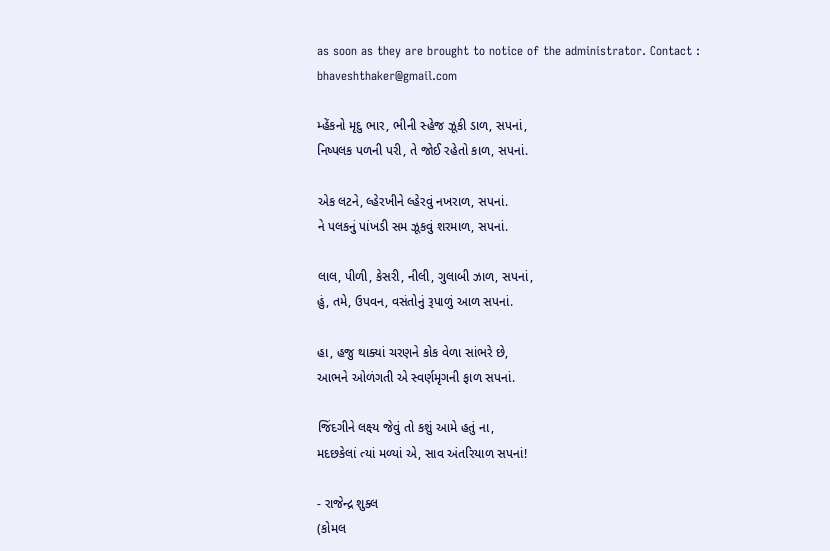as soon as they are brought to notice of the administrator. Contact : bhaveshthaker@gmail.com

મ્હેંકનો મૃદુ ભાર, ભીની સ્હેજ ઝૂકી ડાળ, સપનાં,
નિષ્પલક પળની પરી, તે જોઈ રહેતો કાળ, સપનાં.

એક લટને, લ્હેરખીને લ્હેરવું નખરાળ, સપનાં.
ને પલકનું પાંખડી સમ ઝૂકવું શરમાળ, સપનાં.

લાલ, પીળી, કેસરી, નીલી, ગુલાબી ઝાળ, સપનાં,
હું, તમે, ઉપવન, વસંતોનું રૂપાળું આળ સપનાં.

હા, હજુ થાક્યાં ચરણને કોક વેળા સાંભરે છે,
આભને ઓળંગતી એ સ્વર્ણમૃગની ફાળ સપનાં.

જિંદગીને લક્ષ્ય જેવું તો કશું આમે હતું ના,
મદછકેલાં ત્યાં મળ્યાં એ, સાવ અંતરિયાળ સપનાં!

- રાજેન્દ્ર શુક્લ
(કોમલ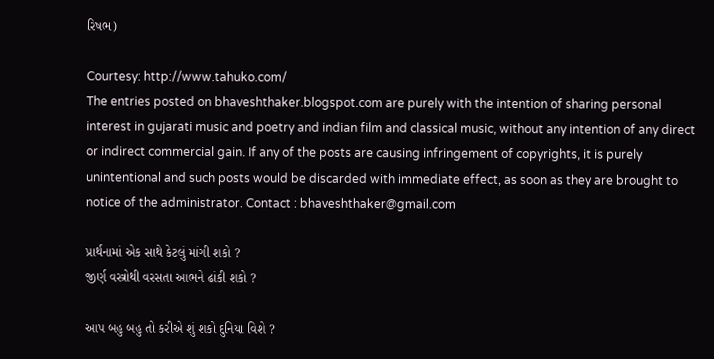રિષભ)

Courtesy: http://www.tahuko.com/
The entries posted on bhaveshthaker.blogspot.com are purely with the intention of sharing personal interest in gujarati music and poetry and indian film and classical music, without any intention of any direct or indirect commercial gain. If any of the posts are causing infringement of copyrights, it is purely unintentional and such posts would be discarded with immediate effect, as soon as they are brought to notice of the administrator. Contact : bhaveshthaker@gmail.com

પ્રાર્થનામાં એક સાથે કેટલું માંગી શકો ?
જીર્ણ વસ્ત્રોથી વરસતા આભને ઢાંકી શકો ?

આપ બહુ બહુ તો કરીએ શું શકો દુનિયા વિશે ?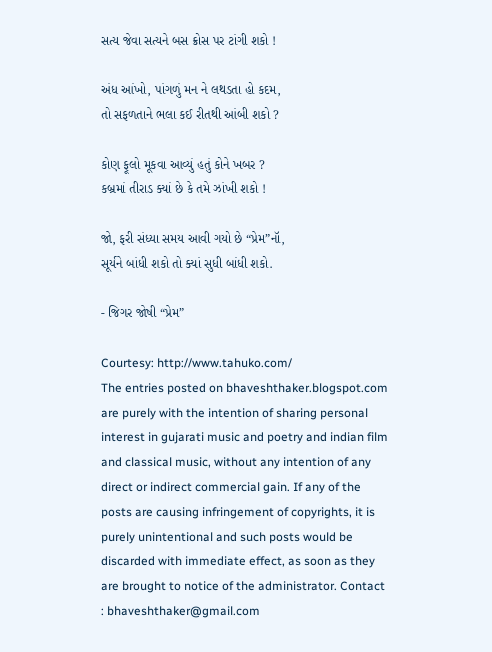સત્ય જેવા સત્યને બસ ક્રોસ પર ટાંગી શકો !

અંધ આંખો, પાંગળું મન ને લથડતા હો કદમ,
તો સફળતાને ભલા કઈ રીતથી આંબી શકો ?

કોણ ફૂલો મૂકવા આવ્યું હતું કોને ખબર ?
કબ્રમાં તીરાડ ક્યાં છે કે તમે ઝાંખી શકો !

જો, ફરી સંધ્યા સમય આવી ગયો છે “પ્રેમ”નૉ,
સૂર્યને બાંધી શકો તો ક્યાં સુધી બાંધી શકો.

- જિગર જોષી “પ્રેમ”

Courtesy: http://www.tahuko.com/
The entries posted on bhaveshthaker.blogspot.com are purely with the intention of sharing personal interest in gujarati music and poetry and indian film and classical music, without any intention of any direct or indirect commercial gain. If any of the posts are causing infringement of copyrights, it is purely unintentional and such posts would be discarded with immediate effect, as soon as they are brought to notice of the administrator. Contact : bhaveshthaker@gmail.com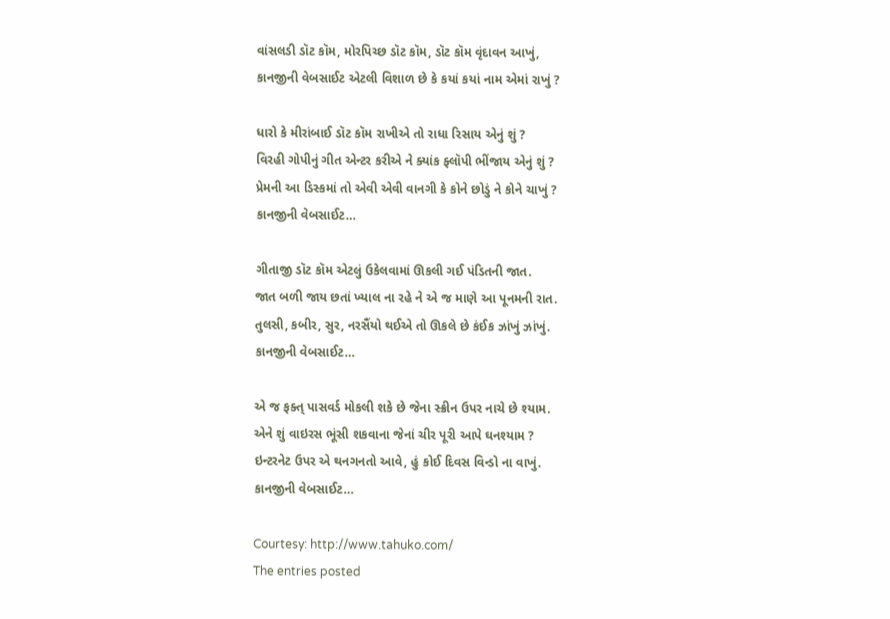વાંસલડી ડૉટ કૉમ, મોરપિચ્છ ડૉટ કૉમ, ડૉટ કૉમ વૃંદાવન આખું,
કાનજીની વેબસાઈટ એટલી વિશાળ છે કે કયાં કયાં નામ એમાં રાખું ?

ધારો કે મીરાંબાઈ ડૉટ કૉમ રાખીએ તો રાધા રિસાય એનું શું ?
વિરહી ગોપીનું ગીત એન્ટર કરીએ ને ક્યાંક ફ્લૉપી ભીંજાય એનું શું ?
પ્રેમની આ ડિસ્કમાં તો એવી એવી વાનગી કે કોને છોડું ને કોને ચાખું ?
કાનજીની વેબસાઈટ…

ગીતાજી ડૉટ કૉમ એટલું ઉકેલવામાં ઊકલી ગઈ પંડિતની જાત.
જાત બળી જાય છતાં ખ્યાલ ના રહે ને એ જ માણે આ પૂનમની રાત.
તુલસી, કબીર, સુર, નરસૈંયો થઈએ તો ઊકલે છે કંઈક ઝાંખું ઝાંખું.
કાનજીની વેબસાઈટ…

એ જ ફક્ત્ પાસવર્ડ મોકલી શકે છે જેના સ્ક્રીન ઉપર નાચે છે શ્યામ.
એને શું વાઇરસ ભૂંસી શકવાના જેનાં ચીર પૂરી આપે ઘનશ્યામ ?
ઇન્ટરનેટ ઉપર એ થનગનતો આવે, હું કોઈ દિવસ વિન્ડો ના વાખું.
કાનજીની વેબસાઈટ…

Courtesy: http://www.tahuko.com/
The entries posted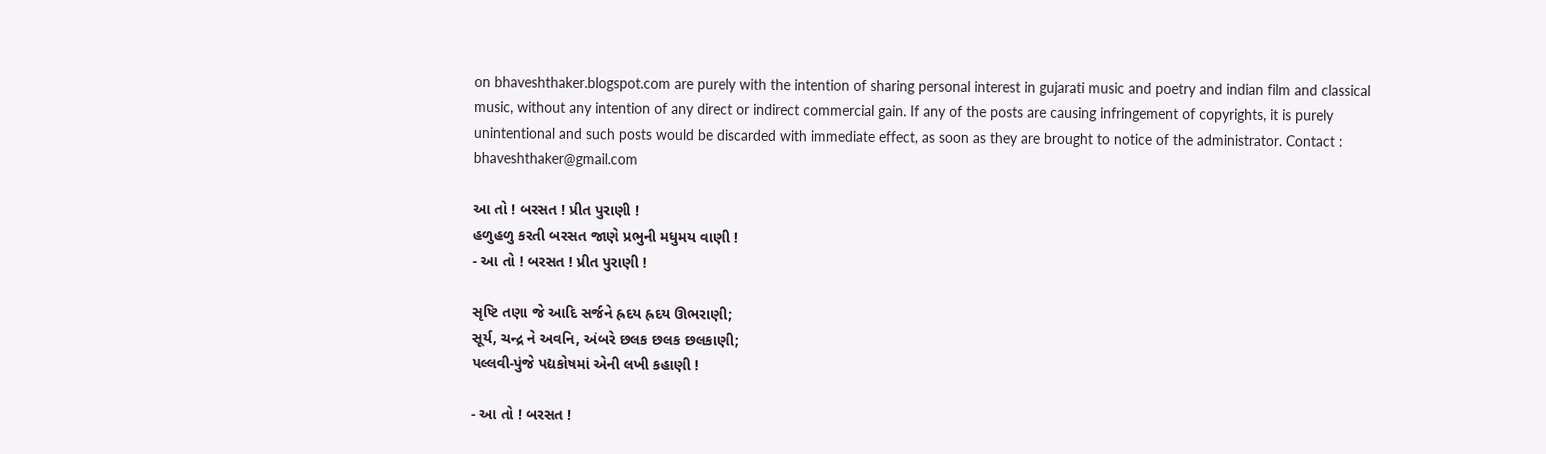on bhaveshthaker.blogspot.com are purely with the intention of sharing personal interest in gujarati music and poetry and indian film and classical music, without any intention of any direct or indirect commercial gain. If any of the posts are causing infringement of copyrights, it is purely unintentional and such posts would be discarded with immediate effect, as soon as they are brought to notice of the administrator. Contact : bhaveshthaker@gmail.com

આ તો ! બરસત ! પ્રીત પુરાણી !
હળુહળુ કરતી બરસત જાણે પ્રભુની મધુમય વાણી !
- આ તો ! બરસત ! પ્રીત પુરાણી !

સૃષ્ટિ તણા જે આદિ સર્જને હ્રદય હ્રદય ઊભરાણી;
સૂર્ય, ચન્દ્ર ને અવનિ, અંબરે છલક છલક છલકાણી;
પલ્લવી-પુંજે પદ્યકોષમાં એની લખી કહાણી !

- આ તો ! બરસત !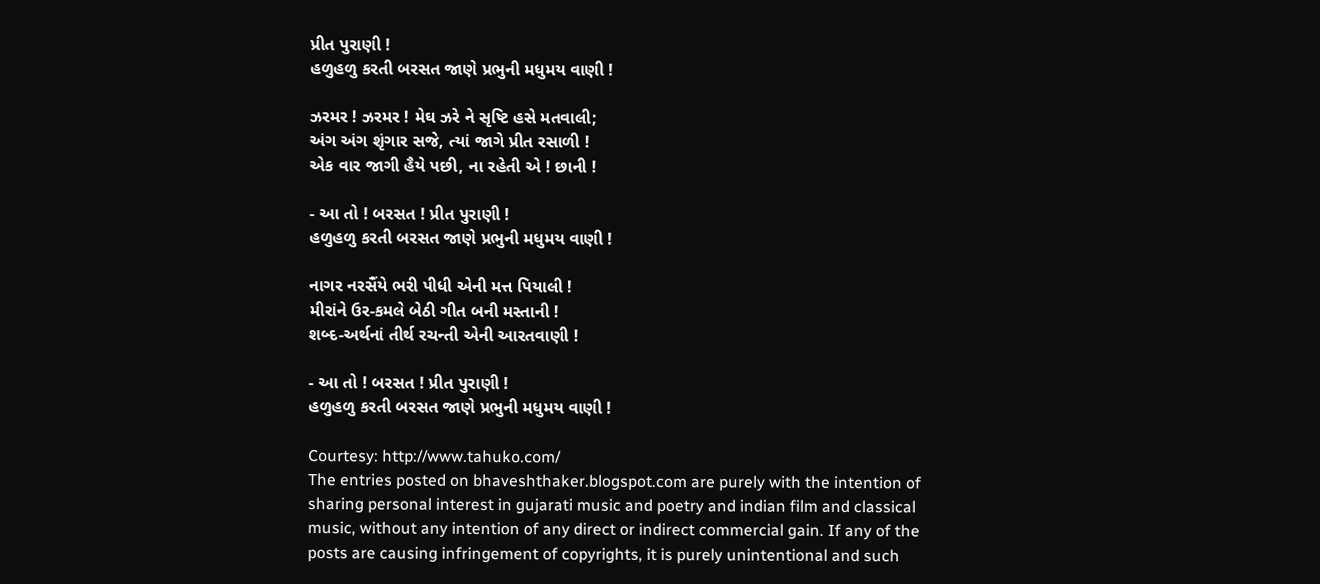પ્રીત પુરાણી !
હળુહળુ કરતી બરસત જાણે પ્રભુની મધુમય વાણી !

ઝરમર ! ઝરમર ! મેઘ ઝરે ને સૃષ્ટિ હસે મતવાલી;
અંગ અંગ શૃંગાર સજે, ત્યાં જાગે પ્રીત રસાળી !
એક વાર જાગી હૈયે પછી, ના રહેતી એ ! છાની !

- આ તો ! બરસત ! પ્રીત પુરાણી !
હળુહળુ કરતી બરસત જાણે પ્રભુની મધુમય વાણી !

નાગર નરસૈંયે ભરી પીધી એની મત્ત પિયાલી !
મીરાંને ઉર-કમલે બેઠી ગીત બની મસ્તાની !
શબ્દ-અર્થનાં તીર્થ રચન્તી એની આરતવાણી !

- આ તો ! બરસત ! પ્રીત પુરાણી !
હળુહળુ કરતી બરસત જાણે પ્રભુની મધુમય વાણી !

Courtesy: http://www.tahuko.com/
The entries posted on bhaveshthaker.blogspot.com are purely with the intention of sharing personal interest in gujarati music and poetry and indian film and classical music, without any intention of any direct or indirect commercial gain. If any of the posts are causing infringement of copyrights, it is purely unintentional and such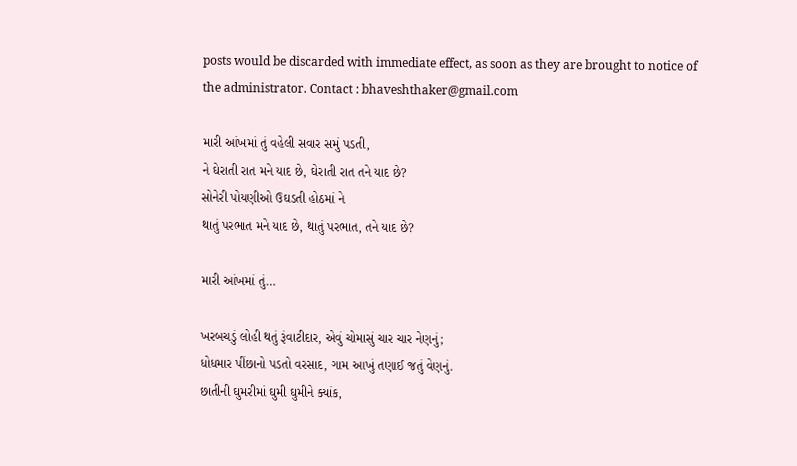posts would be discarded with immediate effect, as soon as they are brought to notice of the administrator. Contact : bhaveshthaker@gmail.com

મારી આંખમાં તું વહેલી સવાર સમું પડતી,
ને ઘેરાતી રાત મને યાદ છે, ઘેરાતી રાત તને યાદ છે?
સોનેરી પોયણીઓ ઉઘડતી હોઠમાં ને
થાતું પરભાત મને યાદ છે, થાતું પરભાત, તને યાદ છે?

મારી આંખમાં તું…

ખરબચડું લોહી થતું રૂંવાટીદાર, એવું ચોમાસું ચાર ચાર નેણનું;
ધોધમાર પીંછાનો પડતો વરસાદ, ગામ આખું તણાઈ જતું વેણનું.
છાતીની ઘુમરીમાં ઘુમી ઘુમીને ક્યાંક,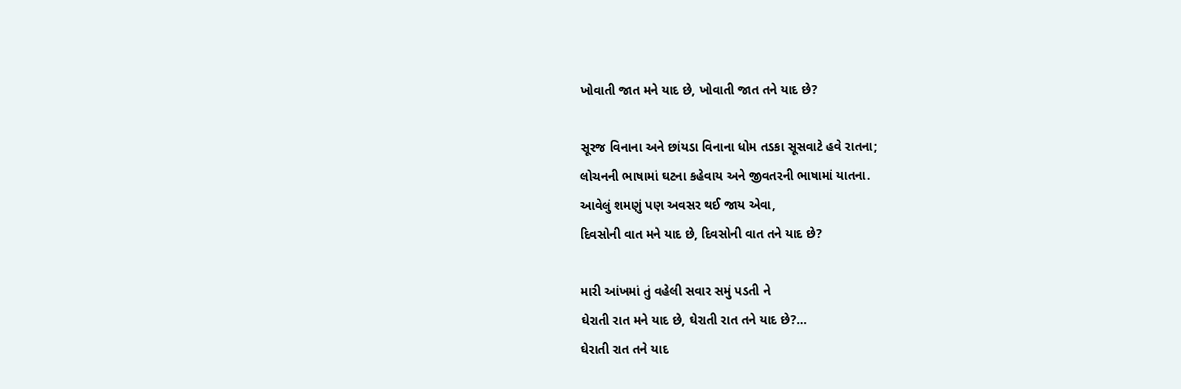ખોવાતી જાત મને યાદ છે, ખોવાતી જાત તને યાદ છે?

સૂરજ વિનાના અને છાંયડા વિનાના ધોમ તડકા સૂસવાટે હવે રાતના;
લોચનની ભાષામાં ઘટના કહેવાય અને જીવતરની ભાષામાં યાતના.
આવેલું શમણું પણ અવસર થઈ જાય એવા,
દિવસોની વાત મને યાદ છે, દિવસોની વાત તને યાદ છે?

મારી આંખમાં તું વહેલી સવાર સમું પડતી ને
ઘેરાતી રાત મને યાદ છે, ઘેરાતી રાત તને યાદ છે?…
ઘેરાતી રાત તને યાદ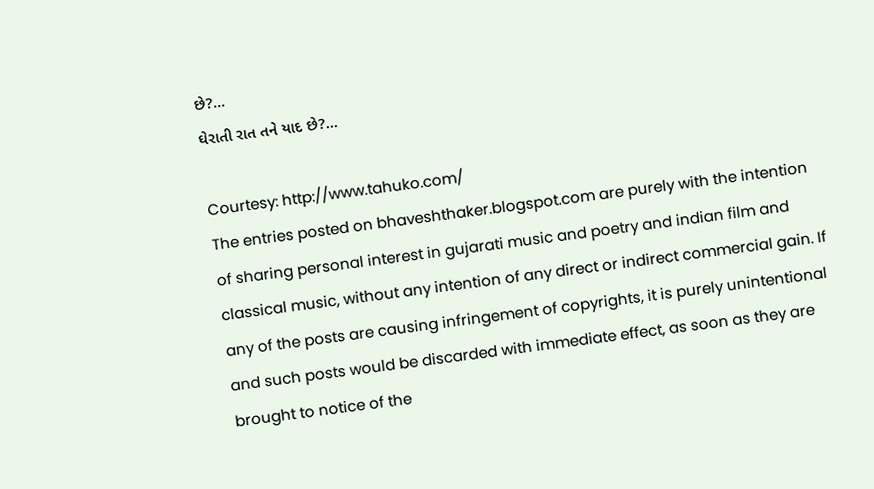છે?…
ઘેરાતી રાત તને યાદ છે?…

Courtesy: http://www.tahuko.com/
The entries posted on bhaveshthaker.blogspot.com are purely with the intention of sharing personal interest in gujarati music and poetry and indian film and classical music, without any intention of any direct or indirect commercial gain. If any of the posts are causing infringement of copyrights, it is purely unintentional and such posts would be discarded with immediate effect, as soon as they are brought to notice of the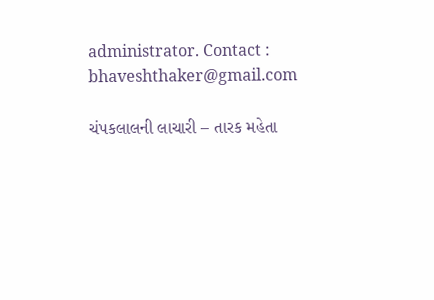administrator. Contact : bhaveshthaker@gmail.com

ચંપકલાલની લાચારી – તારક મહેતા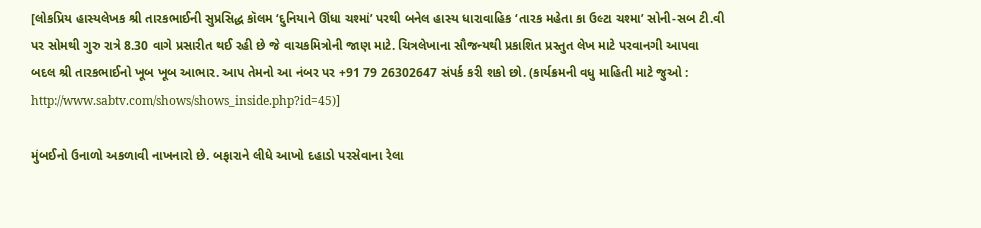[લોકપ્રિય હાસ્યલેખક શ્રી તારકભાઈની સુપ્રસિદ્ધ કૉલમ ‘દુનિયાને ઊંધા ચશ્માં’ પરથી બનેલ હાસ્ય ધારાવાહિક ‘તારક મહેતા કા ઉલ્ટા ચશ્મા’ સોની-સબ ટી.વી પર સોમથી ગુરુ રાત્રે 8.30 વાગે પ્રસારીત થઈ રહી છે જે વાચકમિત્રોની જાણ માટે. ચિત્રલેખાના સૌજન્યથી પ્રકાશિત પ્રસ્તુત લેખ માટે પરવાનગી આપવા બદલ શ્રી તારકભાઈનો ખૂબ ખૂબ આભાર. આપ તેમનો આ નંબર પર +91 79 26302647 સંપર્ક કરી શકો છો. (કાર્યક્રમની વધુ માહિતી માટે જુઓ : http://www.sabtv.com/shows/shows_inside.php?id=45)]

મુંબઈનો ઉનાળો અકળાવી નાખનારો છે. બફારાને લીધે આખો દહાડો પરસેવાના રેલા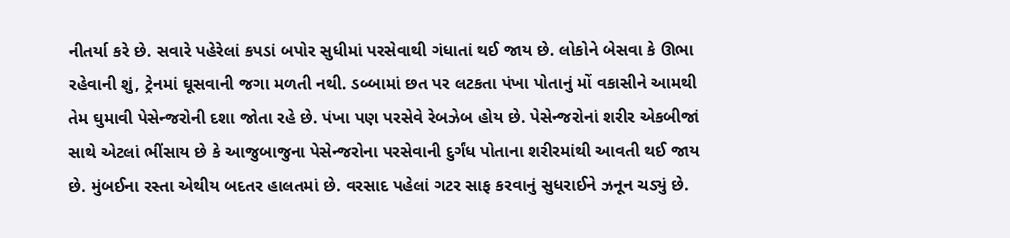નીતર્યા કરે છે. સવારે પહેરેલાં કપડાં બપોર સુધીમાં પરસેવાથી ગંધાતાં થઈ જાય છે. લોકોને બેસવા કે ઊભા રહેવાની શું, ટ્રેનમાં ઘૂસવાની જગા મળતી નથી. ડબ્બામાં છત પર લટકતા પંખા પોતાનું મોં વકાસીને આમથી તેમ ઘુમાવી પેસેન્જરોની દશા જોતા રહે છે. પંખા પણ પરસેવે રેબઝેબ હોય છે. પેસેન્જરોનાં શરીર એકબીજાં સાથે એટલાં ભીંસાય છે કે આજુબાજુના પેસેન્જરોના પરસેવાની દુર્ગંધ પોતાના શરીરમાંથી આવતી થઈ જાય છે. મુંબઈના રસ્તા એથીય બદતર હાલતમાં છે. વરસાદ પહેલાં ગટર સાફ કરવાનું સુધરાઈને ઝનૂન ચડ્યું છે.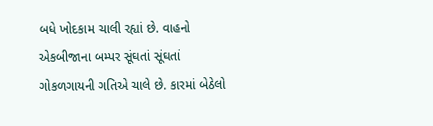બધે ખોદકામ ચાલી રહ્યાં છે. વાહનો એકબીજાના બમ્પર સૂંઘતાં સૂંઘતાં ગોકળગાયની ગતિએ ચાલે છે. કારમાં બેઠેલો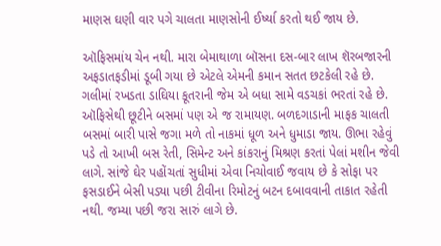માણસ ઘણી વાર પગે ચાલતા માણસોની ઈર્ષ્યા કરતો થઈ જાય છે.

ઑફિસમાંય ચેન નથી. મારા બેમાથાળા બૉસના દસ-બાર લાખ શૅરબજારની અફડાતફડીમાં ડૂબી ગયા છે એટલે એમની કમાન સતત છટકેલી રહે છે. ગલીમાં રખડતા ડાઘિયા કૂતરાની જેમ એ બધા સામે વડચકાં ભરતાં રહે છે. ઑફિસેથી છૂટીને બસમાં પણ એ જ રામાયણ. બળદગાડાની માફક ચાલતી બસમાં બારી પાસે જગા મળે તો નાકમાં ધૂળ અને ધુમાડા જાય. ઊભા રહેવું પડે તો આખી બસ રેતી, સિમેન્ટ અને કાંકરાનું મિશ્રણ કરતાં પેલાં મશીન જેવી લાગે. સાંજે ઘેર પહોંચતાં સુધીમાં એવા નિચોવાઈ જવાય છે કે સોફા પર ફસડાઈને બેસી પડ્યા પછી ટીવીના રિમોટનું બટન દબાવવાની તાકાત રહેતી નથી. જમ્યા પછી જરા સારું લાગે છે.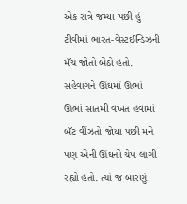એક રાત્રે જમ્યા પછી હું ટીવીમાં ભારત-વેસ્ટઈન્ડિઝની મૅચ જોતો બેઠો હતો. સહેવાગને ઊંઘમાં ઊભાં ઊભાં સાતમી વખત હવામાં બૅટ વીંઝતો જોયા પછી મને પણ એની ઊંઘનો ચેપ લાગી રહ્યો હતો. ત્યાં જ બારણું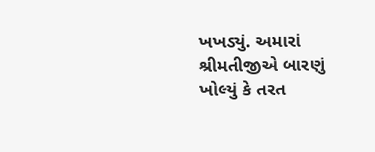ખખડ્યું. અમારાં શ્રીમતીજીએ બારણું ખોલ્યું કે તરત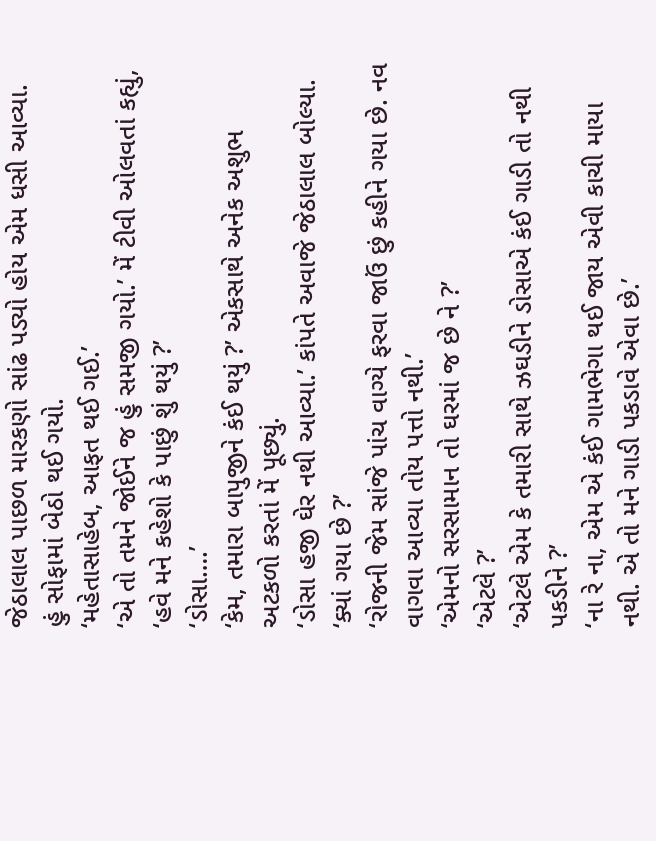જેઠાલાલ પાછળ મારકણો સાંઢ પડ્યો હોય એમ ધસી આવ્યા. હું સોફામાં બેઠો થઈ ગયો.
‘મહેતાસાહેબ, આફત થઈ ગઈ.’
‘એ તો તમને જોઈને જ હું સમજી ગયો.’ મેં ટીવી ઓલવતાં કહ્યું, ‘હવે મને કહેશો કે પાછું શું થયું ?’
‘ડોસા….’
‘કેમ, તમારા બાપુજીને કંઈ થયું ?’ એકસાથે અનેક અશુભ અટકળો કરતાં મેં પૂછ્યું.
‘ડોસા હજી ઘેર નથી આવ્યા.’ કાંપતે અવાજે જેઠાલાલ બોલ્યા.
‘ક્યાં ગયા છે ?’
‘રોજની જેમ સાંજે પાંચ વાગ્યે ફરવા જાઉં છું કહીને ગયા છે. નવ વાગવા આવ્યા તોય પત્તો નથી.’
‘એમનો સરસામાન તો ઘરમાં જ છે ને ?’
‘એટલે ?’
‘એટલે એમ કે તમારી સાથે ઝઘડીને ડોસાએ કંઈ ગાડી તો નથી પકડીને ?’
‘ના રે ના, એમ એ કંઈ ગામભેગા થઈ જાય એવી કાચી માયા નથી. એ તો મને ગાડી પકડાવે એવા છે.’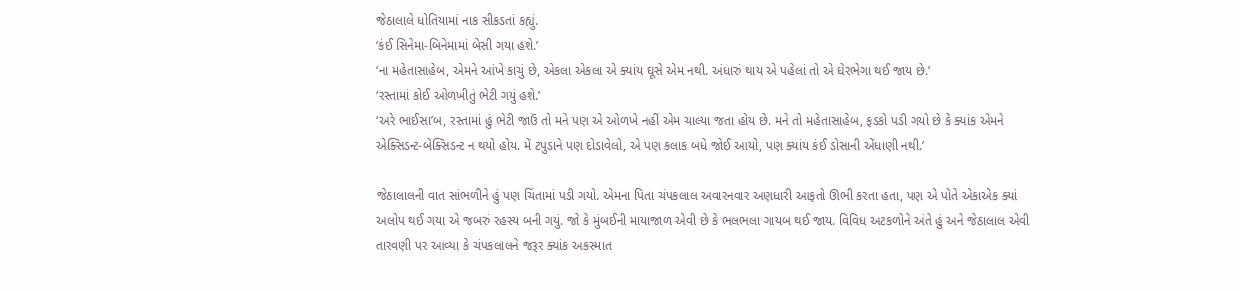જેઠાલાલે ધોતિયામાં નાક સીકડતાં કહ્યું.
‘કંઈ સિનેમા-બિનેમામાં બેસી ગયા હશે.’
‘ના મહેતાસાહેબ, એમને આંખે કાચું છે, એકલા એકલા એ ક્યાંય ઘૂસે એમ નથી. અંધારું થાય એ પહેલાં તો એ ઘેરભેગા થઈ જાય છે.’
‘રસ્તામાં કોઈ ઓળખીતું ભેટી ગયું હશે.’
‘અરે ભાઈસા’બ, રસ્તામાં હું ભેટી જાઉં તો મને પણ એ ઓળખે નહીં એમ ચાલ્યા જતા હોય છે. મને તો મહેતાસાહેબ, ફડકો પડી ગયો છે કે ક્યાંક એમને એક્સિડન્ટ-બેક્સિડન્ટ ન થયો હોય. મેં ટપુડાને પણ દોડાવેલો, એ પણ કલાક બધે જોઈ આયો, પણ ક્યાંય કંઈ ડોસાની એંધાણી નથી.’

જેઠાલાલની વાત સાંભળીને હું પણ ચિંતામાં પડી ગયો. એમના પિતા ચંપકલાલ અવારનવાર અણધારી આફતો ઊભી કરતા હતા, પણ એ પોતે એકાએક ક્યાં અલોપ થઈ ગયા એ જબરું રહસ્ય બની ગયું. જો કે મુંબઈની માયાજાળ એવી છે કે ભલભલા ગાયબ થઈ જાય. વિવિધ અટકળોને અંતે હું અને જેઠાલાલ એવી તારવણી પર આવ્યા કે ચંપકલાલને જરૂર ક્યાંક અકસ્માત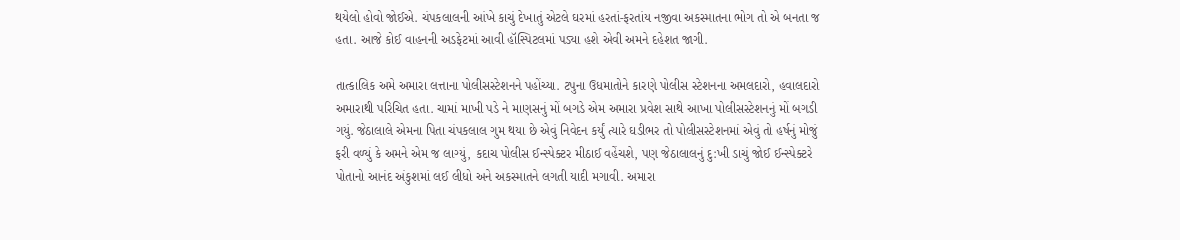થયેલો હોવો જોઈએ. ચંપકલાલની આંખે કાચું દેખાતું એટલે ઘરમાં હરતાં-ફરતાંય નજીવા અકસ્માતના ભોગ તો એ બનતા જ હતા. આજે કોઈ વાહનની અડફેટમાં આવી હૉસ્પિટલમાં પડ્યા હશે એવી અમને દહેશત જાગી.

તાત્કાલિક અમે અમારા લત્તાના પોલીસસ્ટેશનને પહોંચ્યા. ટપુના ઉધમાતોને કારણે પોલીસ સ્ટેશનના અમલદારો, હવાલદારો અમારાથી પરિચિત હતા. ચામાં માખી પડે ને માણસનું મોં બગડે એમ અમારા પ્રવેશ સાથે આખા પોલીસસ્ટેશનનું મોં બગડી ગયું. જેઠાલાલે એમના પિતા ચંપકલાલ ગુમ થયા છે એવું નિવેદન કર્યું ત્યારે ઘડીભર તો પોલીસસ્ટેશનમાં એવું તો હર્ષનું મોજું ફરી વળ્યું કે અમને એમ જ લાગ્યું, કદાચ પોલીસ ઈન્સ્પેક્ટર મીઠાઈ વહેંચશે, પણ જેઠાલાલનું દુ:ખી ડાચું જોઈ ઈન્સ્પેક્ટરે પોતાનો આનંદ અંકુશમાં લઈ લીધો અને અકસ્માતને લગતી યાદી મગાવી. અમારા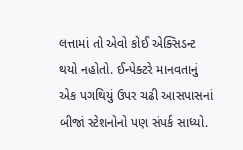લત્તામાં તો એવો કોઈ એક્સિડન્ટ થયો નહોતો. ઈન્પેક્ટરે માનવતાનું એક પગથિયું ઉપર ચઢી આસપાસનાં બીજાં સ્ટેશનોનો પણ સંપર્ક સાધ્યો.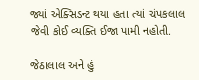જ્યાં એક્સિડન્ટ થયા હતા ત્યાં ચંપકલાલ જેવી કોઈ વ્યક્તિ ઈજા પામી નહોતી.

જેઠાલાલ અને હું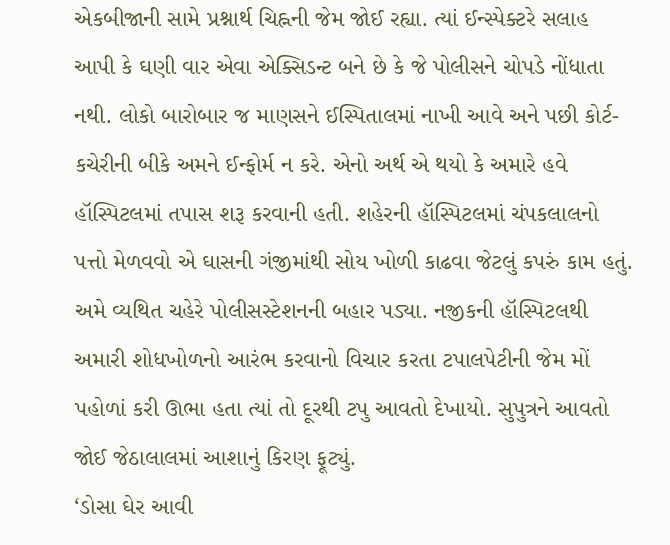એકબીજાની સામે પ્રશ્નાર્થ ચિહ્નની જેમ જોઈ રહ્યા. ત્યાં ઈન્સ્પેક્ટરે સલાહ આપી કે ઘણી વાર એવા એક્સિડન્ટ બને છે કે જે પોલીસને ચોપડે નોંધાતા નથી. લોકો બારોબાર જ માણસને ઈસ્પિતાલમાં નાખી આવે અને પછી કોર્ટ-કચેરીની બીકે અમને ઈન્ફોર્મ ન કરે. એનો અર્થ એ થયો કે અમારે હવે હૉસ્પિટલમાં તપાસ શરૂ કરવાની હતી. શહેરની હૉસ્પિટલમાં ચંપકલાલનો પત્તો મેળવવો એ ઘાસની ગંજીમાંથી સોય ખોળી કાઢવા જેટલું કપરું કામ હતું. અમે વ્યથિત ચહેરે પોલીસસ્ટેશનની બહાર પડ્યા. નજીકની હૉસ્પિટલથી અમારી શોધખોળનો આરંભ કરવાનો વિચાર કરતા ટપાલપેટીની જેમ મોં પહોળાં કરી ઊભા હતા ત્યાં તો દૂરથી ટપુ આવતો દેખાયો. સુપુત્રને આવતો જોઈ જેઠાલાલમાં આશાનું કિરણ ફૂટ્યું.
‘ડોસા ઘેર આવી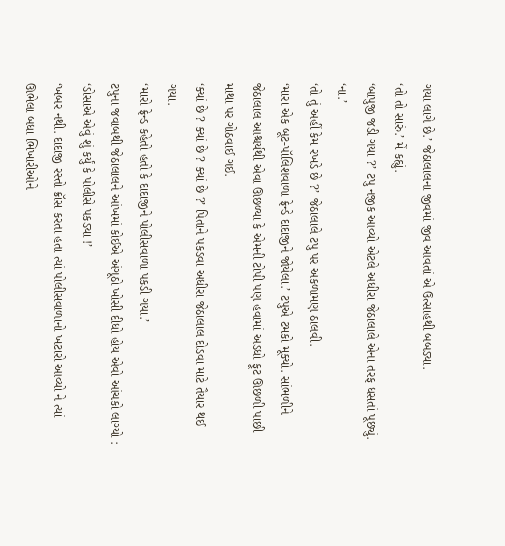ગયા લાગે છે.’ જેઠાલાલના જીવમાં જીવ આવતાં એ ઉત્સાહથી બબડ્યા.
‘તો તો સારું.’ મેં કહ્યું.
‘બાપુજી જડી ગયા ?’ ટપુ નજીક આવ્યો એટલે અધીરા જેઠાલાલે એના તરફ ધસતાં પૂછ્યું.
‘ના.’
‘તો તું અહીં કેમ રખડે છે ?’ જેઠાલાલે ટપુ પર અકળામણ ઠાલવી.
‘મારા એક બૂટ-પૉલિશવાળા ફ્રેન્ડે દાદાજીને જોયેલા.’ ટપુએ ટમકો મૂક્યો. સાંભળીને જેઠાલાલ આશ્ચર્યથી એવા ઊછળ્યા કે એમની ટોપી પણ હવામાં અડધો ફૂટ ઊછળી પાછી માથા પર ગોઠવાઈ ગઈ.
‘ક્યાં છે ? ક્યાં છે ? ક્યાં છે ?’ પિતાને પકડવા અધીરા જેઠાલાલ દોડવા માટે તૈયાર થઈ ગયા.
‘મારો ફ્રેન્ડ કહેતો હતો કે દાદાજીને પોલીસવાળા પકડી ગયા.’
ટપુના જવાબથી જેઠાલાલને આંખમાં કોઈએ અંગૂઠો ખોસી દીધો હોય એવો આંચકો લાગ્યો :
‘ડોસાએ એવું શું કર્યું કે પોલીસે પકડ્યા !’
‘ખબર નથી. દાદાજી રસ્તો ક્રૉસ કરતા હતા ત્યાં પોલીસવાળાનો ખટારો આવ્યો ને ત્યાં ઊભેલા બધા ભિખારીઓને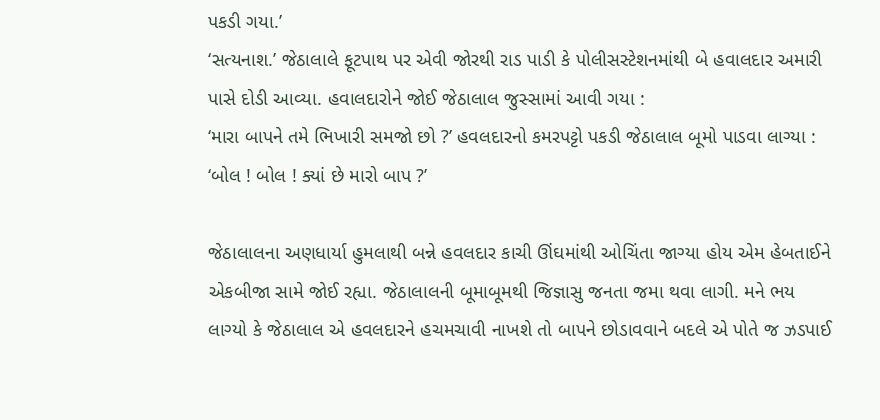પકડી ગયા.’
‘સત્યનાશ.’ જેઠાલાલે ફૂટપાથ પર એવી જોરથી રાડ પાડી કે પોલીસસ્ટેશનમાંથી બે હવાલદાર અમારી પાસે દોડી આવ્યા. હવાલદારોને જોઈ જેઠાલાલ જુસ્સામાં આવી ગયા :
‘મારા બાપને તમે ભિખારી સમજો છો ?’ હવલદારનો કમરપટ્ટો પકડી જેઠાલાલ બૂમો પાડવા લાગ્યા : ‘બોલ ! બોલ ! ક્યાં છે મારો બાપ ?’

જેઠાલાલના અણધાર્યા હુમલાથી બન્ને હવલદાર કાચી ઊંઘમાંથી ઓચિંતા જાગ્યા હોય એમ હેબતાઈને એકબીજા સામે જોઈ રહ્યા. જેઠાલાલની બૂમાબૂમથી જિજ્ઞાસુ જનતા જમા થવા લાગી. મને ભય લાગ્યો કે જેઠાલાલ એ હવલદારને હચમચાવી નાખશે તો બાપને છોડાવવાને બદલે એ પોતે જ ઝડપાઈ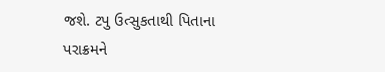જશે. ટપુ ઉત્સુકતાથી પિતાના પરાક્રમને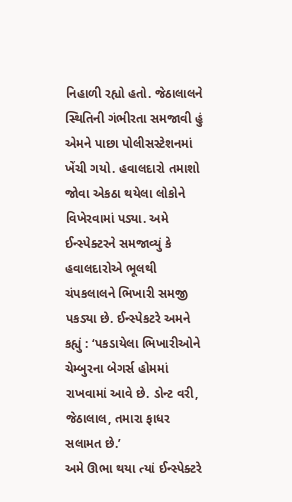નિહાળી રહ્યો હતો. જેઠાલાલને સ્થિતિની ગંભીરતા સમજાવી હું એમને પાછા પોલીસસ્ટેશનમાં ખેંચી ગયો. હવાલદારો તમાશો જોવા એકઠા થયેલા લોકોને વિખેરવામાં પડ્યા. અમે ઈન્સ્પેક્ટરને સમજાવ્યું કે હવાલદારોએ ભૂલથી ચંપકલાલને ભિખારી સમજી પકડ્યા છે. ઈન્સ્પેકટરે અમને કહ્યું : ‘પકડાયેલા ભિખારીઓને ચેમ્બુરના બેગર્સ હોમમાં રાખવામાં આવે છે. ડોન્ટ વરી, જેઠાલાલ, તમારા ફાધર સલામત છે.’
અમે ઊભા થયા ત્યાં ઈન્સ્પેક્ટરે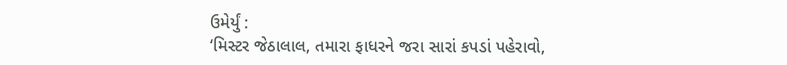ઉમેર્યું :
‘મિસ્ટર જેઠાલાલ, તમારા ફાધરને જરા સારાં કપડાં પહેરાવો,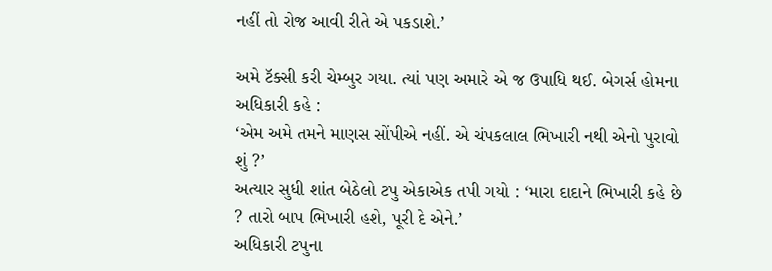નહીં તો રોજ આવી રીતે એ પકડાશે.’

અમે ટૅક્સી કરી ચેમ્બુર ગયા. ત્યાં પણ અમારે એ જ ઉપાધિ થઈ. બેગર્સ હોમના અધિકારી કહે :
‘એમ અમે તમને માણસ સોંપીએ નહીં. એ ચંપકલાલ ભિખારી નથી એનો પુરાવો શું ?’
અત્યાર સુધી શાંત બેઠેલો ટપુ એકાએક તપી ગયો : ‘મારા દાદાને ભિખારી કહે છે ? તારો બાપ ભિખારી હશે, પૂરી દે એને.’
અધિકારી ટપુના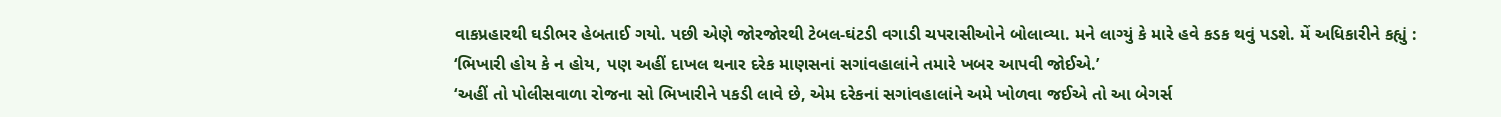વાકપ્રહારથી ઘડીભર હેબતાઈ ગયો. પછી એણે જોરજોરથી ટેબલ-ઘંટડી વગાડી ચપરાસીઓને બોલાવ્યા. મને લાગ્યું કે મારે હવે કડક થવું પડશે. મેં અધિકારીને કહ્યું : ‘ભિખારી હોય કે ન હોય, પણ અહીં દાખલ થનાર દરેક માણસનાં સગાંવહાલાંને તમારે ખબર આપવી જોઈએ.’
‘અહીં તો પોલીસવાળા રોજના સો ભિખારીને પકડી લાવે છે, એમ દરેકનાં સગાંવહાલાંને અમે ખોળવા જઈએ તો આ બેગર્સ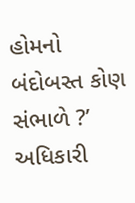હોમનો બંદોબસ્ત કોણ સંભાળે ?’ અધિકારી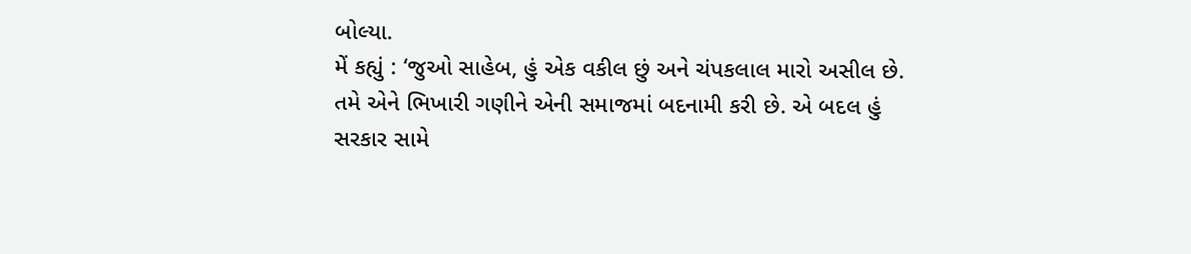બોલ્યા.
મેં કહ્યું : ‘જુઓ સાહેબ, હું એક વકીલ છું અને ચંપકલાલ મારો અસીલ છે. તમે એને ભિખારી ગણીને એની સમાજમાં બદનામી કરી છે. એ બદલ હું સરકાર સામે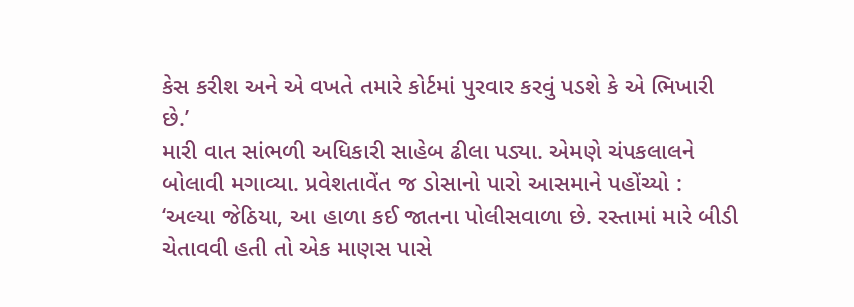કેસ કરીશ અને એ વખતે તમારે કોર્ટમાં પુરવાર કરવું પડશે કે એ ભિખારી છે.’
મારી વાત સાંભળી અધિકારી સાહેબ ઢીલા પડ્યા. એમણે ચંપકલાલને બોલાવી મગાવ્યા. પ્રવેશતાવેંત જ ડોસાનો પારો આસમાને પહોંચ્યો : ‘અલ્યા જેઠિયા, આ હાળા કઈ જાતના પોલીસવાળા છે. રસ્તામાં મારે બીડી ચેતાવવી હતી તો એક માણસ પાસે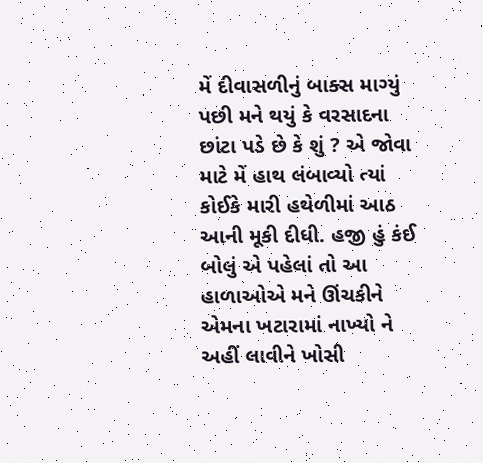મેં દીવાસળીનું બાક્સ માગ્યું પછી મને થયું કે વરસાદના છાંટા પડે છે કે શું ? એ જોવા માટે મેં હાથ લંબાવ્યો ત્યાં કોઈકે મારી હથેળીમાં આઠ આની મૂકી દીધી. હજી હું કંઈ બોલું એ પહેલાં તો આ હાળાઓએ મને ઊંચકીને એમના ખટારામાં નાખ્યો ને અહીં લાવીને ખોસી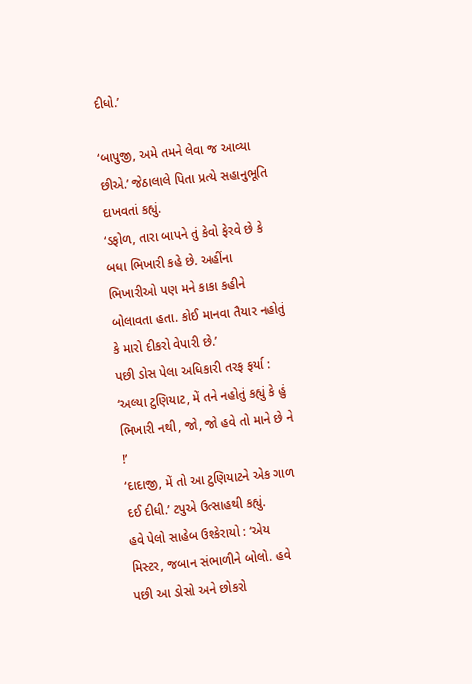દીધો.’

‘બાપુજી, અમે તમને લેવા જ આવ્યા છીએ.’ જેઠાલાલે પિતા પ્રત્યે સહાનુભૂતિ દાખવતાં કહ્યું.
‘ડફોળ, તારા બાપને તું કેવો ફેરવે છે કે બધા ભિખારી કહે છે. અહીંના ભિખારીઓ પણ મને કાકા કહીને બોલાવતા હતા. કોઈ માનવા તૈયાર નહોતું કે મારો દીકરો વેપારી છે.’
પછી ડોસ પેલા અધિકારી તરફ ફર્યા :
‘અલ્યા ટુણિયાટ, મેં તને નહોતું કહ્યું કે હું ભિખારી નથી, જો, જો હવે તો માને છે ને !’
‘દાદાજી, મેં તો આ ટુણિયાટને એક ગાળ દઈ દીધી.’ ટપુએ ઉત્સાહથી કહ્યું.
હવે પેલો સાહેબ ઉશ્કેરાયો : ‘એય મિસ્ટર, જબાન સંભાળીને બોલો. હવે પછી આ ડોસો અને છોકરો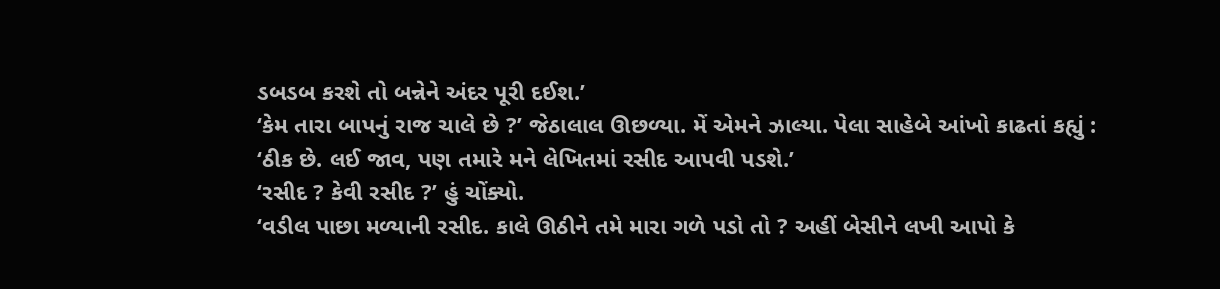ડબડબ કરશે તો બન્નેને અંદર પૂરી દઈશ.’
‘કેમ તારા બાપનું રાજ ચાલે છે ?’ જેઠાલાલ ઊછળ્યા. મેં એમને ઝાલ્યા. પેલા સાહેબે આંખો કાઢતાં કહ્યું : ‘ઠીક છે. લઈ જાવ, પણ તમારે મને લેખિતમાં રસીદ આપવી પડશે.’
‘રસીદ ? કેવી રસીદ ?’ હું ચોંક્યો.
‘વડીલ પાછા મળ્યાની રસીદ. કાલે ઊઠીને તમે મારા ગળે પડો તો ? અહીં બેસીને લખી આપો કે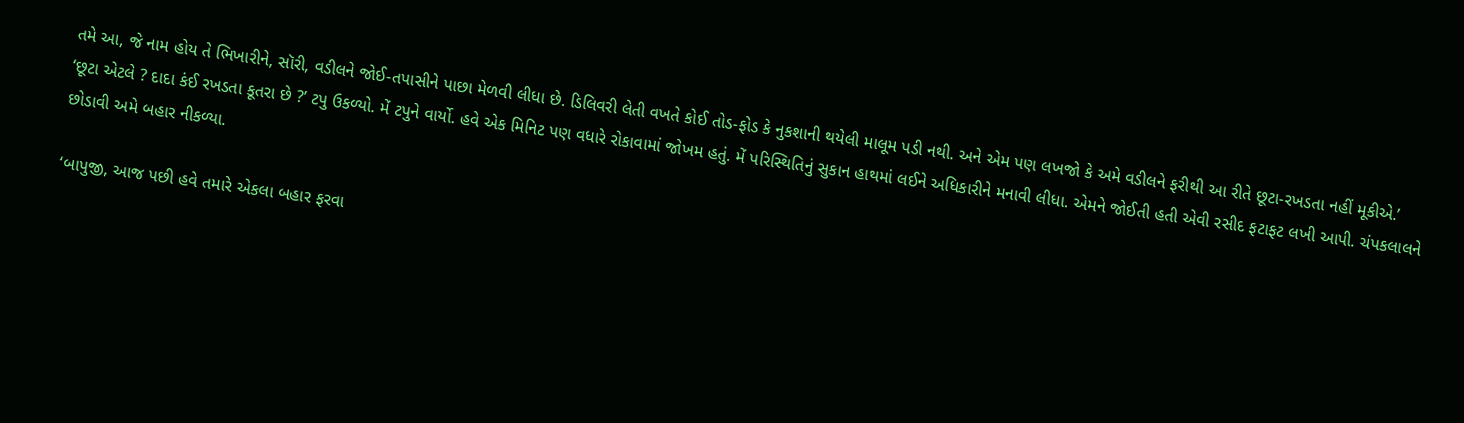તમે આ, જે નામ હોય તે ભિખારીને, સૉરી, વડીલને જોઈ-તપાસીને પાછા મેળવી લીધા છે. ડિલિવરી લેતી વખતે કોઈ તોડ-ફોડ કે નુકશાની થયેલી માલૂમ પડી નથી. અને એમ પણ લખજો કે અમે વડીલને ફરીથી આ રીતે છૂટા-રખડતા નહીં મૂકીએ.’
‘છૂટા એટલે ? દાદા કંઈ રખડતા કૂતરા છે ?’ ટપુ ઉકળ્યો. મેં ટપુને વાર્યો. હવે એક મિનિટ પણ વધારે રોકાવામાં જોખમ હતું. મેં પરિસ્થિતિનું સુકાન હાથમાં લઈને અધિકારીને મનાવી લીધા. એમને જોઈતી હતી એવી રસીદ ફટાફટ લખી આપી. ચંપકલાલને છોડાવી અમે બહાર નીકળ્યા.

‘બાપુજી, આજ પછી હવે તમારે એકલા બહાર ફરવા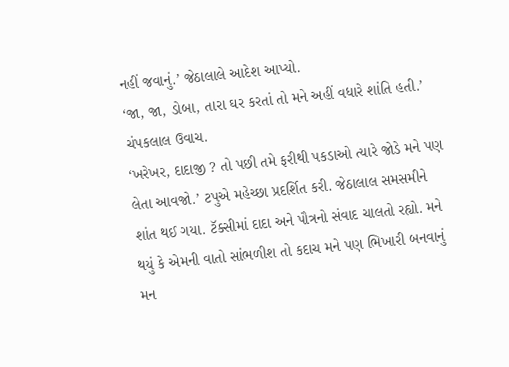નહીં જવાનું.’ જેઠાલાલે આદેશ આપ્યો.
‘જા, જા, ડોબા, તારા ઘર કરતાં તો મને અહીં વધારે શાંતિ હતી.’ ચંપકલાલ ઉવાચ.
‘ખરેખર, દાદાજી ? તો પછી તમે ફરીથી પકડાઓ ત્યારે જોડે મને પણ લેતા આવજો.’ ટપુએ મહેચ્છા પ્રદર્શિત કરી. જેઠાલાલ સમસમીને શાંત થઈ ગયા. ટૅક્સીમાં દાદા અને પૌત્રનો સંવાદ ચાલતો રહ્યો. મને થયું કે એમની વાતો સાંભળીશ તો કદાચ મને પણ ભિખારી બનવાનું મન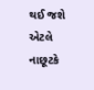થઈ જશે એટલે નાછૂટકે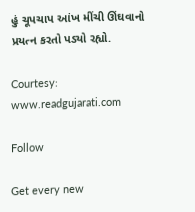હું ચૂપચાપ આંખ મીંચી ઊંઘવાનો પ્રયત્ન કરતો પડ્યો રહ્યો.

Courtesy: www.readgujarati.com

Follow

Get every new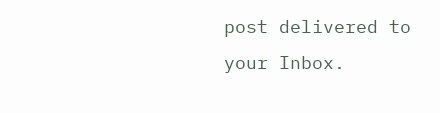post delivered to your Inbox.